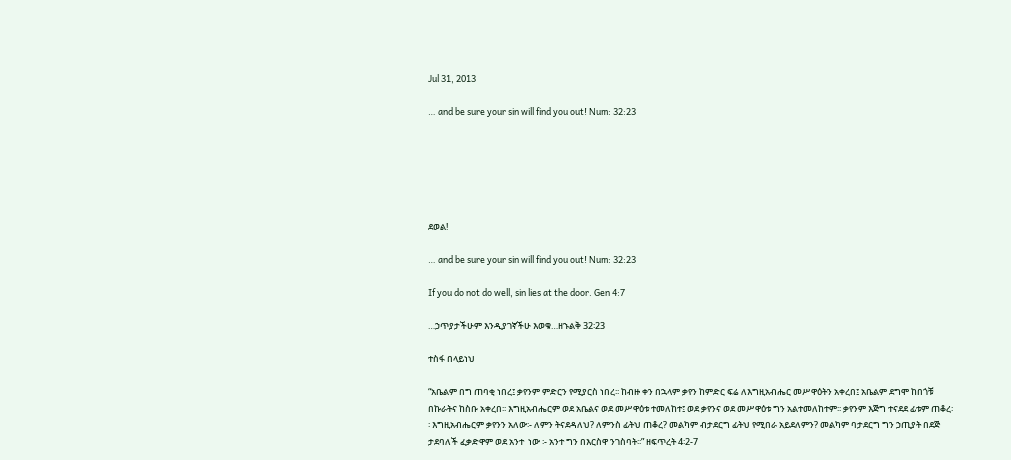Jul 31, 2013

… and be sure your sin will find you out! Num: 32:23






ደወል!

… and be sure your sin will find you out! Num: 32:23

If you do not do well, sin lies at the door. Gen 4:7

…ኃጥያታችሁም እንዲያገኛችሁ እወቁ…ዘኁልቅ 32፡23

ተስፋ በላይነህ

“አቤልም በግ ጠባቂ ነበረ፤ ቃየንም ምድርን የሚያርስ ነበረ፡፡ ከብዙ ቀን በኋላም ቃየን ከምድር ፍሬ ለእግዚአብሔር መሥዋዕትን አቀረበ፤ አቤልም ደግሞ ከበጎቹ በኩራትና ከስቡ አቀረበ፡፡ እግዚአብሔርም ወደ አቤልና ወደ መሥዋዕቱ ተመለከተ፤ ወደ ቃየንና ወደ መሥዋዕቱ ግን አልተመለከተም፡፡ ቃየንም እጅግ ተናደደ ፊቱም ጠቆረ፡፡ እግዚአብሔርም ቃየንን አለው፡- ለምን ትናደዳለህ? ለምንስ ፊትህ ጠቆረ? መልካም ብታደርግ ፊትህ የሚበራ አይደለምን? መልካም ባታደርግ ግን ኃጢያት በደጅ ታደባለች ፈቃድዋም ወደ አንተ  ነው ፡- አንተ ግን በእርስዋ ንገስባት፡፡” ዘፍጥረት 4፡2-7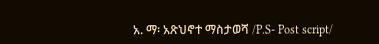አ. ማ፡ አጽህኖተ ማስታወሻ /P.S- Post script/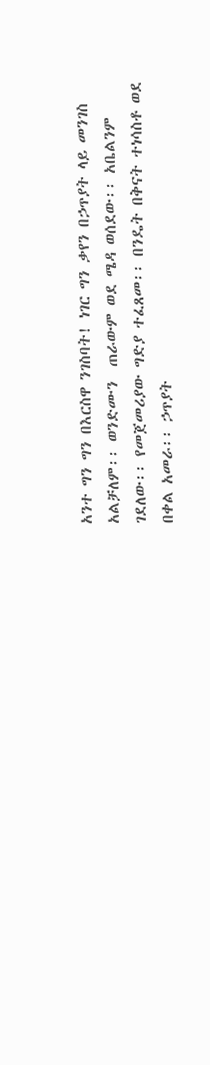አንተ ግን ግን በእርስዋ ንገስባት! ነገር ግን ቃየን በኃጥያት ላይ መንገስ አልቻለም፡፡ ወንድሙን  ጠራውም ወደ ሜዳ ወሰደው፡፡ አቤልንም ገደለው፡፡ የመጀመሪያው ግድያ ተፈጸመ፡፡ በንዴት በቅናት ተነሳስቶ ወደ በቀል አመራ፡፡ ኃጥያት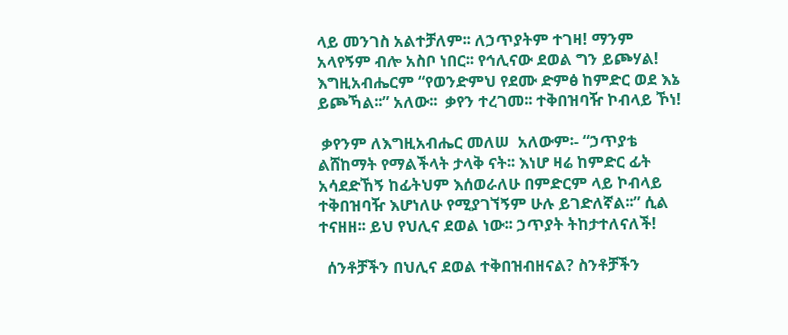ላይ መንገስ አልተቻለም፡፡ ለኃጥያትም ተገዛ! ማንም አላየኝም ብሎ አስቦ ነበር፡፡ የኅሊናው ደወል ግን ይጮሃል! እግዚአብሔርም “የወንድምህ የደሙ ድምፅ ከምድር ወደ እኔ ይጮኻል፡፡” አለው፡፡  ቃየን ተረገመ፡፡ ተቅበዝባዥ ኮብላይ ኾነ!

 ቃየንም ለእግዚአብሔር መለሠ  አለውም፡- “ኃጥያቴ ልሸከማት የማልችላት ታላቅ ናት፡፡ እነሆ ዛሬ ከምድር ፊት አሳደድኸኝ ከፊትህም እሰወራለሁ በምድርም ላይ ኮብላይ ተቅበዝባዥ እሆነለሁ የሚያገኘኝም ሁሉ ይገድለኛል፡፡” ሲል ተናዘዘ፡፡ ይህ የህሊና ደወል ነው፡፡ ኃጥያት ትከታተለናለች!

  ሰንቶቻችን በህሊና ደወል ተቅበዝብዘናል? ስንቶቻችን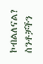ኮብልለናል? ስንቶቻችን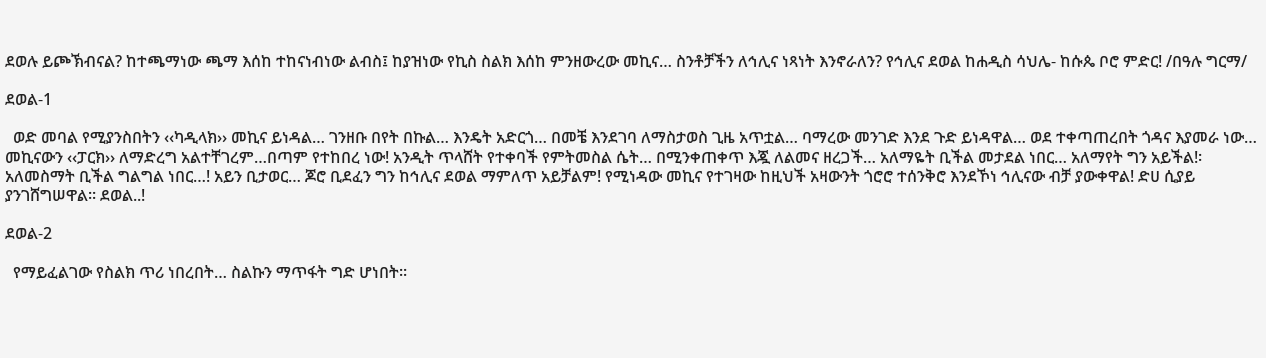ደወሉ ይጮኽብናል? ከተጫማነው ጫማ እሰከ ተከናነብነው ልብስ፤ ከያዝነው የኪስ ስልክ እሰከ ምንዘውረው መኪና… ስንቶቻችን ለኅሊና ነጻነት እንኖራለን? የኅሊና ደወል ከሐዲስ ሳህሌ- ከሱጴ ቦሮ ምድር! /በዓሉ ግርማ/

ደወል-1

  ወድ መባል የሚያንስበትን ‹‹ካዲላክ›› መኪና ይነዳል… ገንዘቡ በየት በኩል… እንዴት አድርጎ… በመቼ እንደገባ ለማስታወስ ጊዜ አጥቷል… ባማረው መንገድ እንደ ጉድ ይነዳዋል… ወደ ተቀጣጠረበት ጎዳና እያመራ ነው… መኪናውን ‹‹ፓርክ›› ለማድረግ አልተቸገረም…በጣም የተከበረ ነው! አንዲት ጥላሸት የተቀባች የምትመስል ሴት… በሚንቀጠቀጥ እጇ ለልመና ዘረጋች… አለማዬት ቢችል መታደል ነበር… አለማየት ግን አይችል!፡ አለመስማት ቢችል ግልግል ነበር…! አይን ቢታወር… ጆሮ ቢደፈን ግን ከኅሊና ደወል ማምለጥ አይቻልም! የሚነዳው መኪና የተገዛው ከዚህች አዛውንት ጎሮሮ ተሰንቅሮ እንደኾነ ኅሊናው ብቻ ያውቀዋል! ድሀ ሲያይ ያንገሸግሠዋል፡፡ ደወል..!

ደወል-2

  የማይፈልገው የስልክ ጥሪ ነበረበት… ስልኩን ማጥፋት ግድ ሆነበት፡፡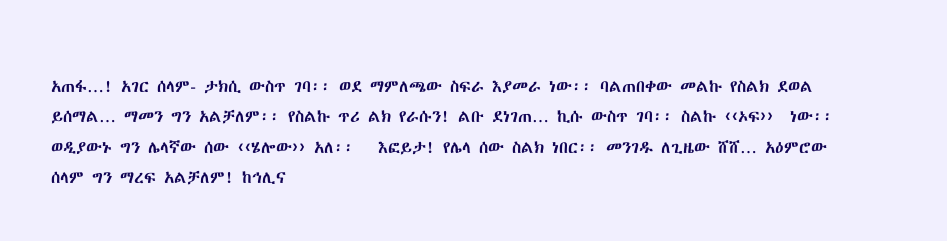አጠፋ…! አገር ሰላም- ታክሲ ውስጥ ገባ፡፡ ወደ ማምለጫው ስፍራ እያመራ ነው፡፡ ባልጠበቀው መልኩ የስልክ ደወል ይሰማል… ማመን ግን አልቻለም፡፡ የስልኩ ጥሪ ልክ የራሱን! ልቡ ደነገጠ… ኪሱ ውስጥ ገባ፡፡ ስልኩ ‹‹ኦፍ››  ነው፡፡ ወዲያውኑ ግን ሌላኛው ሰው ‹‹ሄሎው›› አለ፡፡   እፎይታ! የሌላ ሰው ስልክ ነበር፡፡ መንገዱ ለጊዜው ሸሸ… አዕምሮው ሰላም ግን ማረፍ አልቻለም! ከኅሊና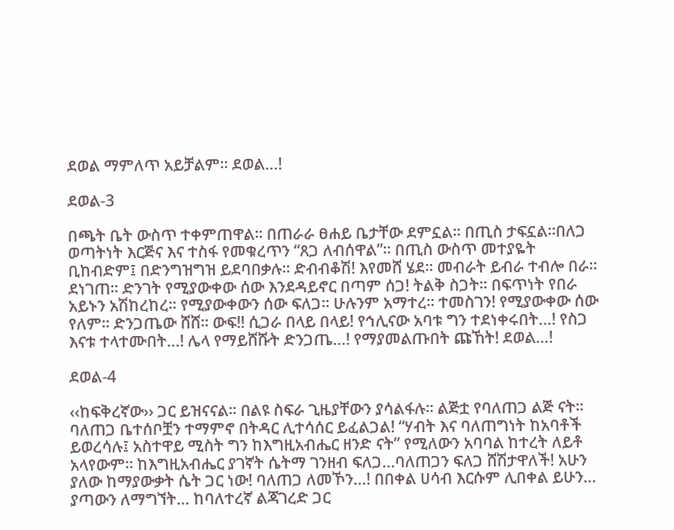ደወል ማምለጥ አይቻልም፡፡ ደወል…!

ደወል-3

በጫት ቤት ውስጥ ተቀምጠዋል፡፡ በጠራራ ፀሐይ ቤታቸው ደምኗል፡፡ በጢስ ታፍኗል፡፡በለጋ ወጣትነት እርጅና እና ተስፋ የመቁረጥን “ጸጋ ለብሰዋል”፡፡ በጢስ ውስጥ መተያዬት ቢከብድም፤ በድንግዝግዝ ይደባበቃሉ፡፡ ድብብቆሽ! እየመሸ ሄደ፡፡ መብራት ይብራ ተብሎ በራ፡፡ ደነገጠ፡፡ ድንገት የሚያውቀው ሰው እንደዳይኖር በጣም ሰጋ! ትልቅ ስጋት፡፡ በፍጥነት የበራ አይኑን አሽከረከረ፡፡ የሚያውቀውን ሰው ፍለጋ፡፡ ሁሉንም አማተረ፡፡ ተመስገን! የሚያውቀው ሰው የለም፡፡ ድንጋጤው ሸሸ፡፡ ውፍ!! ሲጋራ በላይ በላይ! የኅሊናው አባቱ ግን ተደነቀሩበት…! የስጋ እናቱ ተላተሙበት…! ሌላ የማይሸሹት ድንጋጤ…! የማያመልጡበት ጩኸት! ደወል…!

ደወል-4

‹‹ከፍቅረኛው›› ጋር ይዝናናል፡፡ በልዩ ስፍራ ጊዜያቸውን ያሳልፋሉ፡፡ ልጅቷ የባለጠጋ ልጅ ናት፡፡ ባለጠጋ ቤተሰቦቿን ተማምኖ በትዳር ሊተሳሰር ይፈልጋል! “ሃብት እና ባለጠግነት ከአባቶች  ይወረሳሉ፤ አስተዋይ ሚስት ግን ከእግዚአብሔር ዘንድ ናት” የሚለውን አባባል ከተረት ለይቶ አላየውም፡፡ ከእግዚአብሔር ያገኛት ሴትማ ገንዘብ ፍለጋ…ባለጠጋን ፍለጋ ሸሽታዋለች! አሁን ያለው ከማያውቃት ሴት ጋር ነው! ባለጠጋ ለመኾን…! በበቀል ሀሳብ እርሱም ሊበቀል ይሁን… ያጣውን ለማግኘት… ከባለተረኛ ልጃገረድ ጋር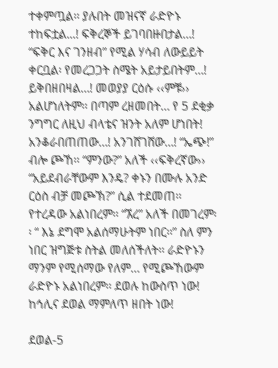ተቀምጧል፡፡ ያሉበት መዝናኛ ራድዮኑ ተከፍቷል...! ፍቅረኞች ይገባበዙበታል…! “ፍቅር እና ገንዘብ” የሚል ሃሳብ ለውይይት ቀርቧል፡ የመረጋጋት ስሜት አይታይበትም…! ይቅበዘበዛል…! መወያያ ርዕሱ ‹‹ምቹ›› አልሆነለትም፡፡ በጣም ረዘመበት… የ 5 ደቂቃ ንግግር ለዚህ ብላቴና ዝንት አለም ሆነበት! አንቆራበጠጠው…! አንገሸገሸው…! “ኤጭ!” ብሎ ጮኸ፡፡ “ምንው?” አለች ‹‹ፍቅረኛው›› “አይደብራቸውም እንዴ? ቀኑን በሙሉ አንድ ርዕስ ብቻ መጮኽ?” ሲል ተደመጠ፡፡ የተረዳው አልነበረም፡፡ “ኧረ” አለች በመገረም፡፡ “ እኔ ደግሞ አልሰማሁትም ነበር፡፡” ስለ ምን ነበር ዝግጅቱ ስትል መለሰችለት፡፡ ራድዮኑን ማንም የሚሰማው የለም… የሚጮኸውም ራድዮኑ አልነበረም፡፡ ደወሉ ከውስጥ ነው! ከኅሊና ደወል ማምለጥ ዘበት ነው!

ደወል-5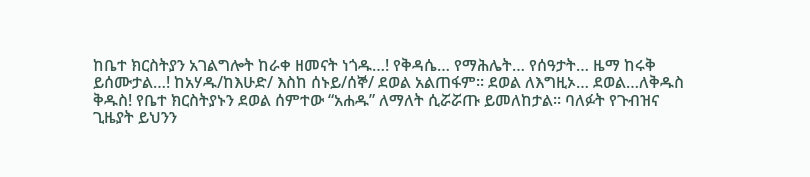ከቤተ ክርስትያን አገልግሎት ከራቀ ዘመናት ነጎዱ…! የቅዳሴ… የማሕሌት… የሰዓታት… ዜማ ከሩቅ ይሰሙታል…! ከአሃዱ/ከእሁድ/ እስከ ሰኑይ/ሰኞ/ ደወል አልጠፋም፡፡ ደወል ለእግዚኦ… ደወል…ለቅዱስ ቅዱስ! የቤተ ክርስትያኑን ደወል ሰምተው “አሐዱ” ለማለት ሲሯሯጡ ይመለከታል፡፡ ባለፉት የጉብዝና ጊዜያት ይህንን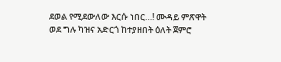ደወል የሚደውለው እርሱ ነበር…! ሙዳይ ምጽዋት ወደ ግሉ ካዝና አድርጎ ከተያዘበት ዕለት ጀምሮ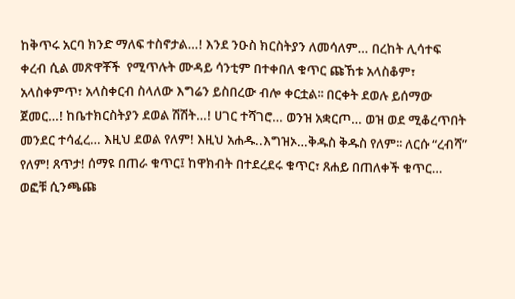ከቅጥሩ አርባ ክንድ ማለፍ ተስኖታል…! እንደ ንዑስ ክርስትያን ለመሳለም… በረከት ሊሳተፍ ቀረብ ሲል መጽዋቾች  የሚጥሉት ሙዳይ ሳንቲም በተቀበለ ቁጥር ጩኸቱ አላስቆም፣ አላስቀምጥ፣ አላስቀርብ ስላለው እግሬን ይስበረው ብሎ ቀርቷል፡፡ በርቀት ደወሉ ይሰማው ጀመር…! ከቤተክርስትያን ደወል ሽሽት…! ሀገር ተሻገሮ… ወንዝ አቋርጦ… ወዝ ወደ ሚቆረጥበት መንደር ተሳፈረ… እዚህ ደወል የለም! እዚህ አሐዱ..እግዝኦ…ቅዱስ ቅዱስ የለም፡፡ ለርሱ “ረብሻ” የለም! ጸጥታ! ሰማዩ በጠራ ቁጥር፤ ከዋክብት በተደረደሩ ቁጥር፣ ጸሐይ በጠለቀች ቁጥር… ወፎቹ ሲንጫጩ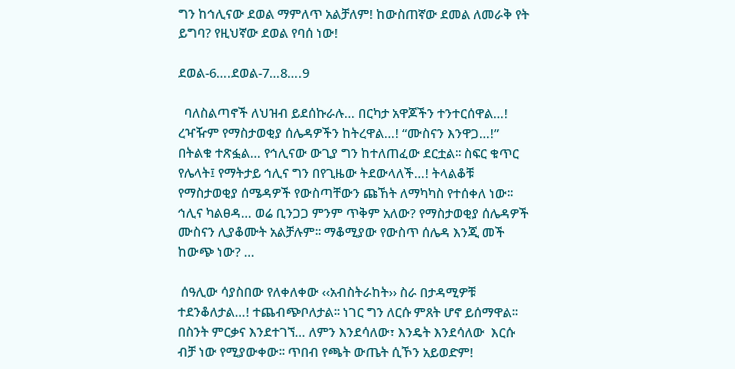ግን ከኅሊናው ደወል ማምለጥ አልቻለም! ከውስጠኛው ደመል ለመራቅ የት ይግባ? የዚህኛው ደወል የባሰ ነው!

ደወል-6….ደወል-7…8….9

  ባለስልጣኖች ለህዝብ ይደሰኩራሉ… በርካታ አዋጆችን ተንተርሰዋል…! ረዣዥም የማስታወቂያ ሰሌዳዎችን ከትረዋል…! “ሙስናን እንዋጋ…!” በትልቁ ተጽፏል… የኅሊናው ውጊያ ግን ከተለጠፈው ደርቷል፡፡ ስፍር ቁጥር የሌላት፤ የማትታይ ኅሊና ግን በየጊዜው ትደውላለች…! ትላልቆቹ የማስታወቂያ ሰሜዳዎች የውስጣቸውን ጩኸት ለማካካስ የተሰቀለ ነው፡፡ ኅሊና ካልፀዳ… ወሬ ቢንጋጋ ምንም ጥቅም አለው? የማስታወቂያ ሰሌዳዎች ሙስናን ሊያቆሙት አልቻሉም፡፡ ማቆሚያው የውስጥ ሰሌዳ እንጂ መች ከውጭ ነው? …

 ሰዓሊው ሳያስበው የለቀለቀው ‹‹አብስትራከት›› ስራ በታዳሚዎቹ ተደንቆለታል…! ተጨብጭቦለታል፡፡ ነገር ግን ለርሱ ምጸት ሆኖ ይሰማዋል፡፡ በስንት ምርቃና እንደተገኘ… ለምን እንደሳለው፣ እንዴት እንደሳለው  እርሱ ብቻ ነው የሚያውቀው፡፡ ጥበብ የጫት ውጤት ሲኾን አይወድም!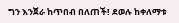ግን እንጀራ ከጥበብ በለጠች! ደወሉ ከቀለማቱ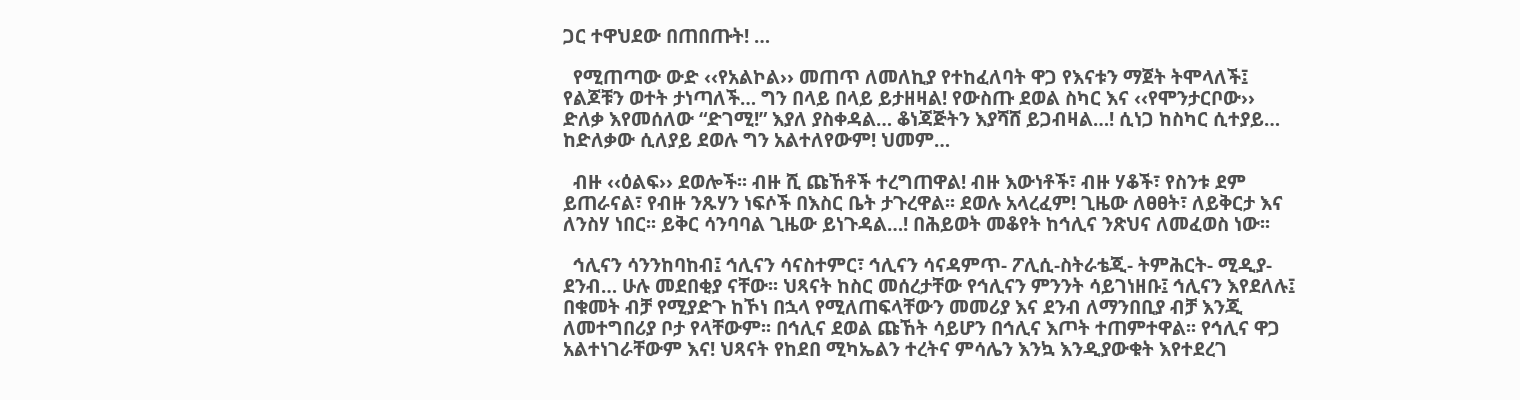ጋር ተዋህደው በጠበጡት! …

  የሚጠጣው ውድ ‹‹የአልኮል›› መጠጥ ለመለኪያ የተከፈለባት ዋጋ የእናቱን ማጀት ትሞላለች፤ የልጆቹን ወተት ታነጣለች… ግን በላይ በላይ ይታዘዛል! የውስጡ ደወል ስካር እና ‹‹የሞንታርቦው›› ድለቃ እየመሰለው “ድገሚ!” እያለ ያስቀዳል… ቆነጃጅትን እያሻሸ ይጋብዛል…! ሲነጋ ከስካር ሲተያይ… ከድለቃው ሲለያይ ደወሉ ግን አልተለየውም! ህመም…

  ብዙ ‹‹ዕልፍ›› ደወሎች፡፡ ብዙ ሺ ጩኸቶች ተረግጠዋል! ብዙ እውነቶች፣ ብዙ ሃቆች፣ የስንቱ ደም ይጠራናል፣ የብዙ ንጹሃን ነፍሶች በእስር ቤት ታጉረዋል፡፡ ደወሉ አላረፈም! ጊዜው ለፀፀት፣ ለይቅርታ እና ለንስሃ ነበር፡፡ ይቅር ሳንባባል ጊዜው ይነጉዳል…! በሕይወት መቆየት ከኅሊና ንጽህና ለመፈወስ ነው፡፡

  ኅሊናን ሳንንከባከብ፤ ኅሊናን ሳናስተምር፣ ኅሊናን ሳናዳምጥ- ፖሊሲ-ስትራቴጂ- ትምሕርት- ሚዲያ-ደንብ… ሁሉ መደበቂያ ናቸው፡፡ ህጻናት ከስር መሰረታቸው የኅሊናን ምንንት ሳይገነዘቡ፤ ኅሊናን እየደለሉ፤ በቁመት ብቻ የሚያድጉ ከኾነ በኋላ የሚለጠፍላቸውን መመሪያ እና ደንብ ለማንበቢያ ብቻ እንጂ ለመተግበሪያ ቦታ የላቸውም፡፡ በኅሊና ደወል ጩኸት ሳይሆን በኅሊና እጦት ተጠምተዋል፡፡ የኅሊና ዋጋ አልተነገራቸውም እና! ህጻናት የከደበ ሚካኤልን ተረትና ምሳሌን እንኳ እንዲያውቁት እየተደረገ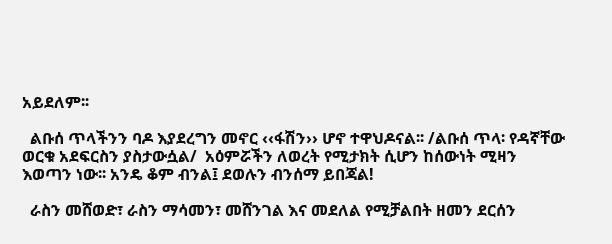አይደለም፡፡

  ልቡሰ ጥላችንን ባዶ እያደረግን መኖር ‹‹ፋሽን›› ሆኖ ተዋህዶናል፡፡ /ልቡሰ ጥላ፡ የዳኛቸው ወርቁ አደፍርስን ያስታውሷል/  አዕምሯችን ለወረት የሚታክት ሲሆን ከሰውነት ሚዛን እወጣን ነው፡፡ አንዴ ቆም ብንል፤ ደወሉን ብንሰማ ይበጃል!

  ራስን መሸወድ፣ ራስን ማሳመን፣ መሸንገል እና መደለል የሚቻልበት ዘመን ደርሰን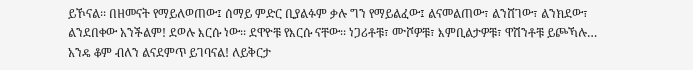ይኾናል፡፡ በዘመናት የማይለወጠው፤ ሰማይ ምድር ቢያልፉም ቃሉ ግን የማይልፈው፤ ልናመልጠው፣ ልንሸገው፣ ልንክደው፣ ልንደበቀው አንችልም! ደወሉ እርሱ ነው፡፡ ደዋዮቹ የእርሱ ናቸው፡፡ ነጋሪቶቹ፣ ሙሾዎቹ፣ እምቢልታዎቹ፣ ዋሽንቶቹ ይጮኻሉ… አንዴ ቆም ብለን ልናደምጥ ይገባናል! ለይቅርታ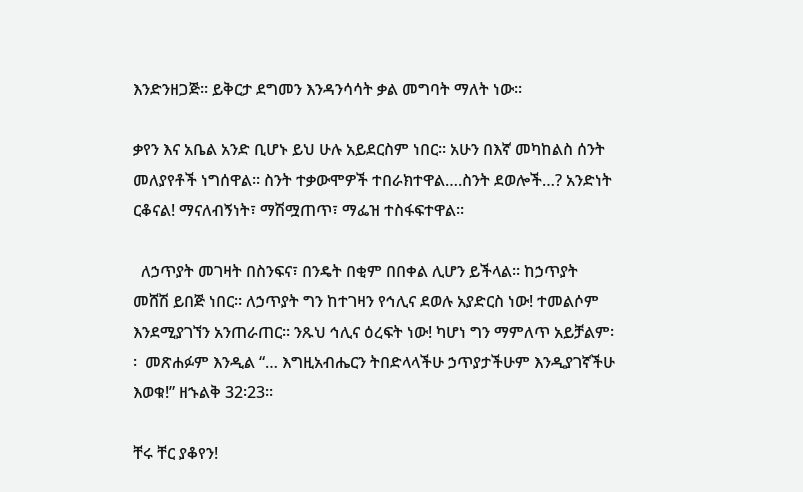እንድንዘጋጅ፡፡ ይቅርታ ደግመን እንዳንሳሳት ቃል መግባት ማለት ነው፡፡

ቃየን እና አቤል አንድ ቢሆኑ ይህ ሁሉ አይደርስም ነበር፡፡ አሁን በእኛ መካከልስ ሰንት መለያየቶች ነግሰዋል፡፡ ስንት ተቃውሞዎች ተበራክተዋል….ስንት ደወሎች…? አንድነት ርቆናል! ማናለብኝነት፣ ማሽሟጠጥ፣ ማፌዝ ተስፋፍተዋል፡፡

  ለኃጥያት መገዛት በስንፍና፣ በንዴት በቂም በበቀል ሊሆን ይችላል፡፡ ከኃጥያት መሸሽ ይበጅ ነበር፡፡ ለኃጥያት ግን ከተገዛን የኅሊና ደወሉ አያድርስ ነው! ተመልሶም እንደሚያገኘን አንጠራጠር፡፡ ንጹህ ኅሊና ዕረፍት ነው! ካሆነ ግን ማምለጥ አይቻልም፡፡  መጽሐፉም እንዲል “… እግዚአብሔርን ትበድላላችሁ ኃጥያታችሁም እንዲያገኛችሁ እወቁ!” ዘኁልቅ 32፡23፡፡

ቸሩ ቸር ያቆየን!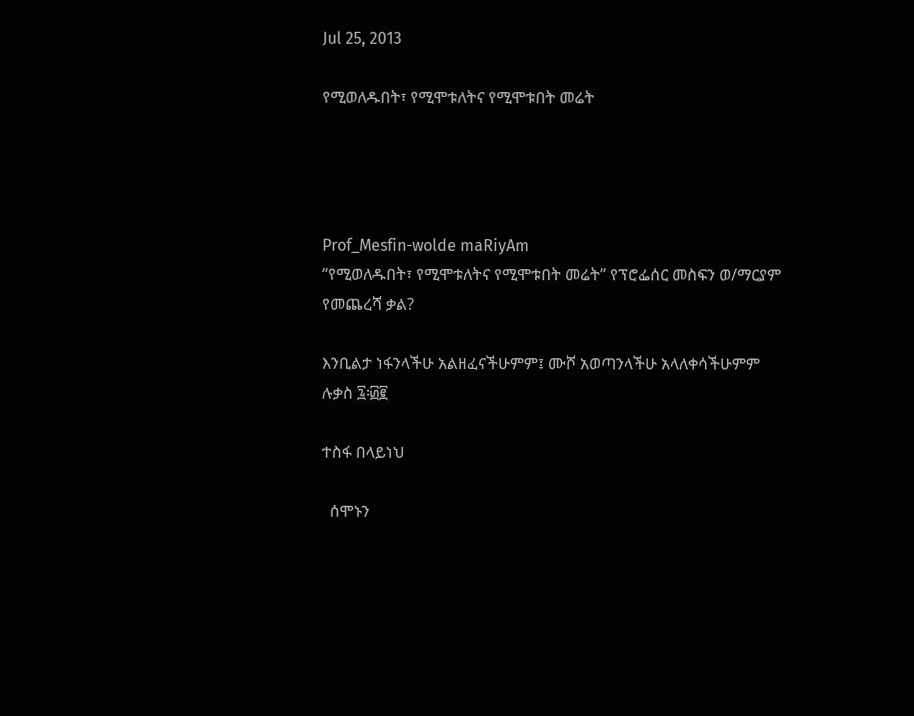Jul 25, 2013

የሚወለዱበት፣ የሚሞቱለትና የሚሞቱበት መሬት




Prof_Mesfin-wolde maRiyAm
“የሚወለዱበት፣ የሚሞቱለትና የሚሞቱበት መሬት” የፕሮፌሰር መስፍን ወ/ማርያም የመጨረሻ ቃል?

እንቢልታ ነፋንላችሁ አልዘፈናችሁምም፤ ሙሾ አወጣንላችሁ አላለቀሳችሁምም ሉቃስ ፯፡፴፪

ተስፋ በላይነህ

  ሰሞኑን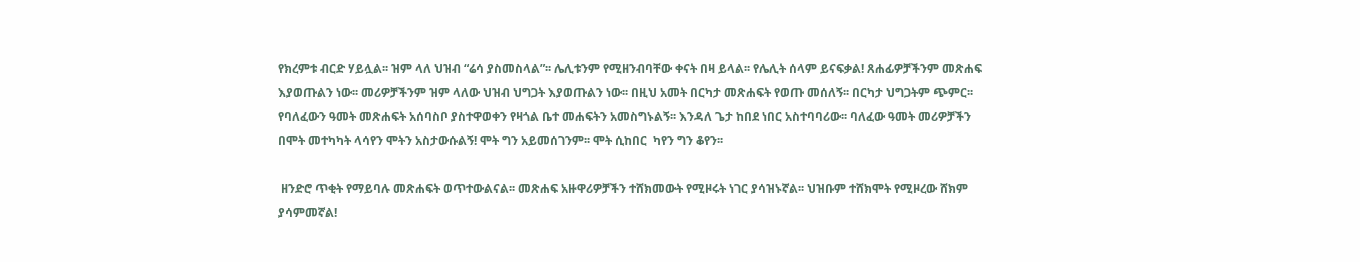የክረምቱ ብርድ ሃይሏል፡፡ ዝም ላለ ህዝብ “ሬሳ ያስመስላል”፡፡ ሌሊቱንም የሚዘንብባቸው ቀናት በዛ ይላል፡፡ የሌሊት ሰላም ይናፍቃል! ጸሐፊዎቻችንም መጽሐፍ እያወጡልን ነው፡፡ መሪዎቻችንም ዝም ላለው ህዝብ ህግጋት እያወጡልን ነው፡፡ በዚህ አመት በርካታ መጽሐፍት የወጡ መሰለኝ፡፡ በርካታ ህግጋትም ጭምር፡፡  የባለፈውን ዓመት መጽሐፍት አሰባስቦ ያስተዋወቀን የዛጎል ቤተ መሐፍትን አመስግኑልኝ፡፡ እንዳለ ጌታ ከበደ ነበር አስተባባሪው፡፡ ባለፈው ዓመት መሪዎቻችን በሞት መተካካት ላሳየን ሞትን አስታውሱልኝ! ሞት ግን አይመሰገንም፡፡ ሞት ሲከበር  ካየን ግን ቆየን፡፡

 ዘንድሮ ጥቂት የማይባሉ መጽሐፍት ወጥተውልናል፡፡ መጽሐፍ አዙዋሪዎቻችን ተሸክመውት የሚዞሩት ነገር ያሳዝኑኛል፡፡ ህዝቡም ተሸክሞት የሚዞረው ሸክም ያሳምመኛል!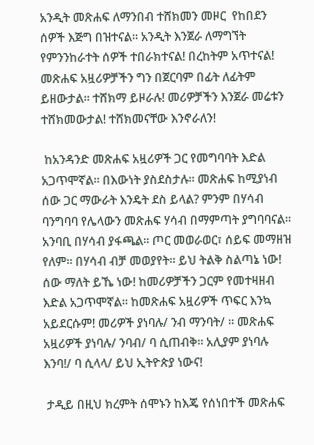አንዲት መጽሐፍ ለማንበብ ተሸክመን መዞር  የከበደን ሰዎች እጅግ በዝተናል፡፡ አንዲት እንጀራ ለማግኘት የምንንከራተት ሰዎች ተበራክተናል! በረከትም አጥተናል! መጽሐፍ አዟሪዎቻችን ግን በጀርባም በፊት ለፊትም ይዘውታል፡፡ ተሸክማ ይዞራሉ! መሪዎቻችን እንጀራ መሬቱን ተሸክመውታል! ተሸክመናቸው እንኖራለን!

 ከአንዳንድ መጽሐፍ አዟሪዎች ጋር የመግባባት እድል አጋጥሞኛል፡፡ በእውነት ያስደስታሉ፡፡ መጽሐፍ ከሚያነብ ሰው ጋር ማውራት እንዴት ደስ ይላል? ምንም በሃሳብ ባንግባባ የሌላውን መጽሐፍ ሃሳብ በማምጣት ያግባባናል፡፡ አንባቢ በሃሳብ ያፋጫል፡፡ ጦር መወራወር፣ ሰይፍ መማዘዝ የለም፡፡ በሃሳብ ብቻ መወያየት፡፡ ይህ ትልቅ ስልጣኔ ነው! ሰው ማለት ይኼ ነው! ከመሪዎቻችን ጋርም የመተዛዘብ እድል አጋጥሞኛል፡፡ ከመጽሐፍ አዟሪዎች ጥፍር እንኳ አይደርሱም! መሪዎች ያነባሉ/ ንብ ማንባት/ ፡፡ መጽሐፍ አዟሪዎች ያነባሉ/ ንባብ/ ባ ሲጠብቅ፡፡ አሊያም ያነባሉ እንባ!/ ባ ሲላላ/ ይህ ኢትዮጵያ ነውና!

 ታዲይ በዚህ ክረምት ሰሞኑን ከእጄ የሰነበተች መጽሐፍ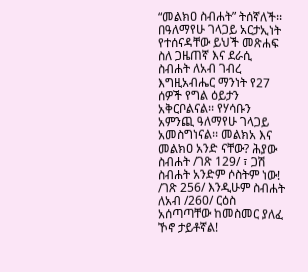“መልክዐ ስብሐት” ትሰኛለች፡፡ በዓለማየሁ ገላጋይ አርታኢነት የተሰናዳቸው ይህች መጽሐፍ ስለ ጋዜጠኛ እና ደራሲ ስብሐት ለአብ ገብረ እግዚአብሔር ማንነት የ27 ሰዎች የግል ዕይታን አቅርቦልናል፡፡ የሃሳቡን አምንጪ ዓለማየሁ ገላጋይ አመስግነናል፡፡ መልክአ እና መልክዐ አንድ ናቸው? ሕያው ስብሐት /ገጽ 129/ ፣ ጋሽ ስብሐት አንድም ሶስትም ነው! /ገጽ 256/ እንዲሁም ስብሐት ለአብ /260/ ርዕስ አሰጣጣቸው ከመስመር ያለፈ ኾኖ ታይቶኛል!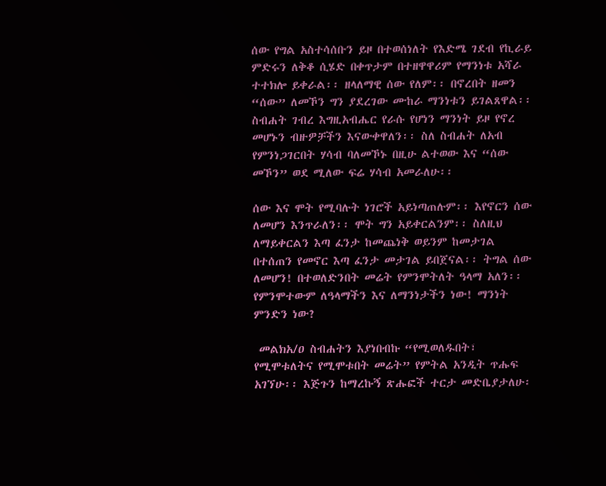ሰው የግል አስተሳሰቡን ይዞ በተወሰነለት የእድሜ ገደብ የኪራይ ምድሩን ለቅቆ ሲሄድ በቀጥታም በተዘዋዋሪም የማንነቱ አሻራ ተተክሎ ይቀራል፡፡ ዘላለማዊ ሰው የለም፡፡ በኖረበት ዘመን “ሰው” ለመኾን ግን ያደረገው ሙከራ ማንነቱን ይገልጸዋል፡፡ ስብሐት ገብረ እግዚአብሔር የራሱ የሆነን ማንነት ይዞ የኖረ መሆኑን ብዙዎቻችን እናውቀዋለን፡፡ ስለ ስብሐት ለአብ የምንነጋገርበት ሃሳብ ባለመኾኑ በዚሁ ልተወው እና “ሰው መኾን” ወደ ሚለው ፍሬ ሃሳብ አመራለሁ፡፡

ሰው እና ሞት የሚባሉት ነገሮች አይነጣጠሉም፡፡ እየኖርን ሰው ለመሆን እንጥራለን፡፡ ሞት ግን አይቀርልንም፡፡ ስለዚህ ለማይቀርልን እጣ ፈንታ ከመጨነቅ ወይንም ከመታገል በተሰጠን የመኖር እጣ ፈንታ መታገል ይበጀናል፡፡ ትግል ሰው ለመሆን! በተወለድንበት መሬት የምንሞትለት ዓላማ አለን፡፡ የምንሞተውም ለዓላማችን እና ለማንነታችን ነው! ማንነት ምንድን ነው?

 መልክአ/ዐ ስብሐትን እያነበብኩ “የሚወለዱበት፣ የሚሞቱለትና የሚሞቱበት መሬት” የምትል አንዲት ጥሑፍ አገኘሁ፡፡ እጅጉን ከማረኩኝ ጽሑፎች ተርታ መድቤያታለሁ፡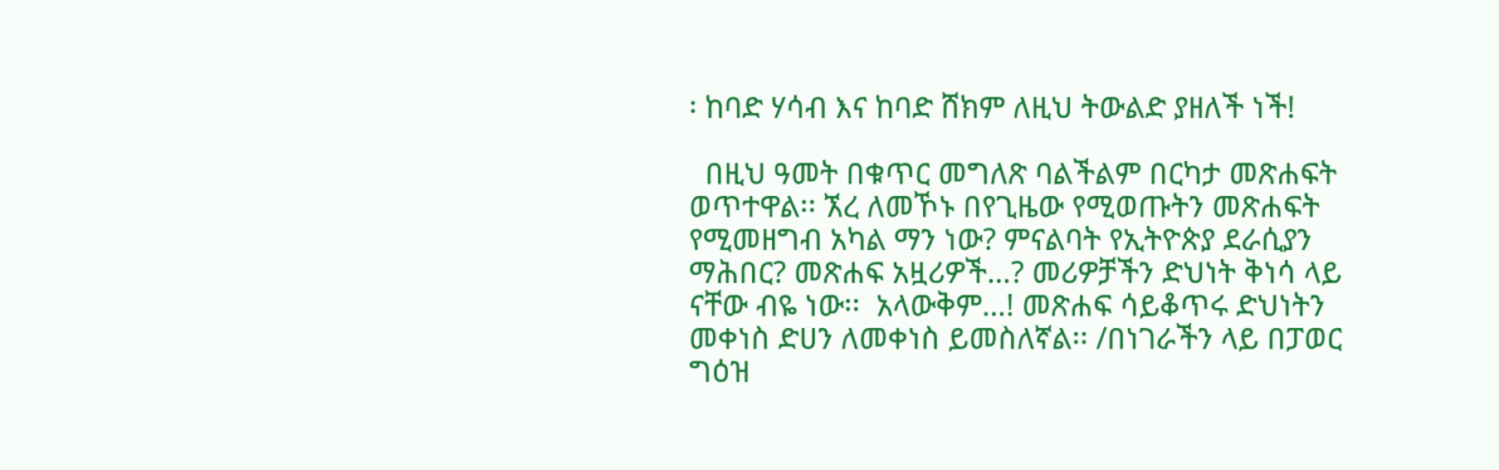፡ ከባድ ሃሳብ እና ከባድ ሸክም ለዚህ ትውልድ ያዘለች ነች!

  በዚህ ዓመት በቁጥር መግለጽ ባልችልም በርካታ መጽሐፍት ወጥተዋል፡፡ ኧረ ለመኾኑ በየጊዜው የሚወጡትን መጽሐፍት የሚመዘግብ አካል ማን ነው? ምናልባት የኢትዮጵያ ደራሲያን ማሕበር? መጽሐፍ አዟሪዎች…? መሪዎቻችን ድህነት ቅነሳ ላይ ናቸው ብዬ ነው፡፡  አላውቅም…! መጽሐፍ ሳይቆጥሩ ድህነትን መቀነስ ድሀን ለመቀነስ ይመስለኛል፡፡ /በነገራችን ላይ በፓወር ግዕዝ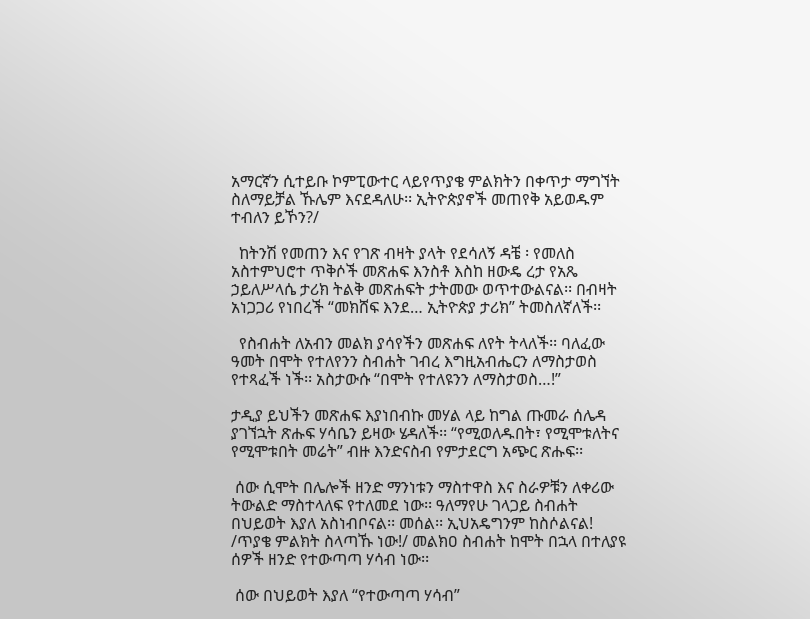አማርኛን ሲተይቡ ኮምፒውተር ላይየጥያቄ ምልክትን በቀጥታ ማግኘት ስለማይቻል ኹሌም እናደዳለሁ፡፡ ኢትዮጵያኖች መጠየቅ አይወዱም ተብለን ይኾን?/

  ከትንሽ የመጠን እና የገጽ ብዛት ያላት የደሳለኝ ዳቼ ፡ የመለስ አስተምህሮተ ጥቅሶች መጽሐፍ እንስቶ እስከ ዘውዴ ረታ የአጼ ኃይለሥላሴ ታሪክ ትልቅ መጽሐፍት ታትመው ወጥተውልናል፡፡ በብዛት አነጋጋሪ የነበረች “መክሸፍ እንደ… ኢትዮጵያ ታሪክ” ትመስለኛለች፡፡

  የስብሐት ለአብን መልክ ያሳየችን መጽሐፍ ለየት ትላለች፡፡ ባለፈው ዓመት በሞት የተለየንን ስብሐት ገብረ እግዚአብሔርን ለማስታወስ የተጻፈች ነች፡፡ አስታውሱ “በሞት የተለዩንን ለማስታወስ…!”

ታዲያ ይህችን መጽሐፍ እያነበብኩ መሃል ላይ ከግል ጡመራ ሰሌዳ ያገኘኋት ጽሑፍ ሃሳቤን ይዛው ሄዳለች፡፡ “የሚወለዱበት፣ የሚሞቱለትና የሚሞቱበት መሬት” ብዙ እንድናስብ የምታደርግ አጭር ጽሑፍ፡፡

 ሰው ሲሞት በሌሎች ዘንድ ማንነቱን ማስተዋስ እና ስራዎቹን ለቀሪው ትውልድ ማስተላለፍ የተለመደ ነው፡፡ ዓለማየሁ ገላጋይ ስብሐት በህይወት እያለ አስነብቦናል፡፡ መሰል፡፡ ኢህአዴግንም ከስሶልናል! /ጥያቄ ምልክት ስላጣኹ ነው!/ መልክዐ ስብሐት ከሞት በኋላ በተለያዩ ሰዎች ዘንድ የተውጣጣ ሃሳብ ነው፡፡

 ሰው በህይወት እያለ “የተውጣጣ ሃሳብ”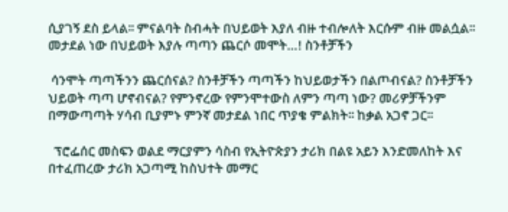ሲያገኝ ደስ ይላል፡፡ ምናልባት ስብሓት በህይወት እያለ ብዙ ተብሎለት እርሱም ብዙ መልሷል፡፡ መታደል ነው በህይወት እያሉ ጣጣን ጨርሶ መሞት…! ስንቶቻችን

 ሳንሞት ጣጣችንን ጨርሰናል? ስንቶቻችን ጣጣችን ከህይወታችን በልጦብናል? ስንቶቻችን ህይወት ጣጣ ሆኖብናል? የምንኖረው የምንሞተውስ ለምን ጣጣ ነው? መሪዎቻችንም በማውጣጣት ሃሳብ ቢያምኑ ምንኛ መታደል ነበር ጥያቄ ምልክት፡፡ ከቃል አጋኖ ጋር፡፡

  ፕሮፌሰር መስፍን ወልደ ማርያምን ሳስብ የኢትዮጵያን ታሪክ በልዩ አይን እንድመለከት እና በተፈጠረው ታሪክ አጋጣሚ ከስህተት መማር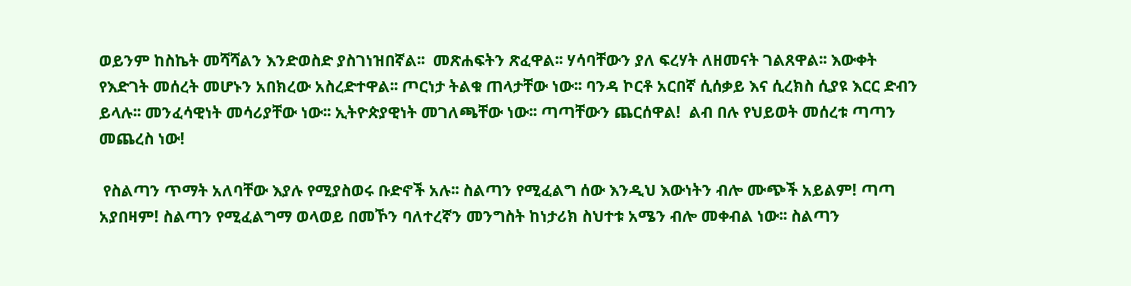ወይንም ከስኬት መሻሻልን እንድወስድ ያስገነዝበኛል፡፡  መጽሐፍትን ጽፈዋል፡፡ ሃሳባቸውን ያለ ፍረሃት ለዘመናት ገልጸዋል፡፡ እውቀት የእድገት መሰረት መሆኑን አበክረው አስረድተዋል፡፡ ጦርነታ ትልቁ ጠላታቸው ነው፡፡ ባንዳ ኮርቶ አርበኛ ሲሰቃይ እና ሲረክስ ሲያዩ እርር ድብን ይላሉ፡፡ መንፈሳዊነት መሳሪያቸው ነው፡፡ ኢትዮጵያዊነት መገለጫቸው ነው፡፡ ጣጣቸውን ጨርሰዋል!  ልብ በሉ የህይወት መሰረቱ ጣጣን መጨረስ ነው!

 የስልጣን ጥማት አለባቸው እያሉ የሚያስወሩ ቡድኖች አሉ፡፡ ስልጣን የሚፈልግ ሰው እንዲህ እውነትን ብሎ ሙጭች አይልም! ጣጣ አያበዛም! ስልጣን የሚፈልግማ ወላወይ በመኾን ባለተረኛን መንግስት ከነታሪክ ስህተቱ አሜን ብሎ መቀብል ነው፡፡ ስልጣን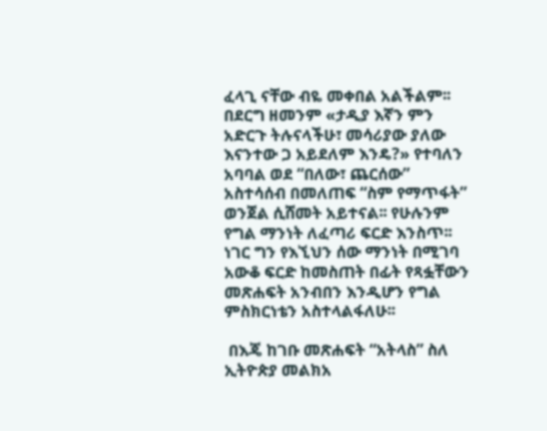ፈላጊ ናቸው ብዬ መቀበል አልችልም፡፡ በደርግ ዘመንም «ታዲያ እኛን ምን አድርጉ ትሉናላችሁ፣ መሳሪያው ያለው እናንተው ጋ አይደለም እንዴ?» የተባለን አባባል ወደ “በለው፣ ጨርሰው” አስተሳሰብ በመለጠፍ “ስም የማጥፋት” ወንጀል ሲሸመት አይተናል፡፡ የሁሉንም የግል ማንነት ለፈጣሪ ፍርድ እንስጥ፡፡ ነገር ግን የእኚህን ሰው ማንነት በሚገባ አውቆ ፍርድ ከመስጠት በፊት የጻፏቸውን መጽሐፍት አንብበን እንዲሆን የግል ምስክርነቴን አስተላልፋለሁ፡፡

 በእጄ ከገቡ መጽሐፍት “አትላስ” ስለ ኢትዮጵያ መልክአ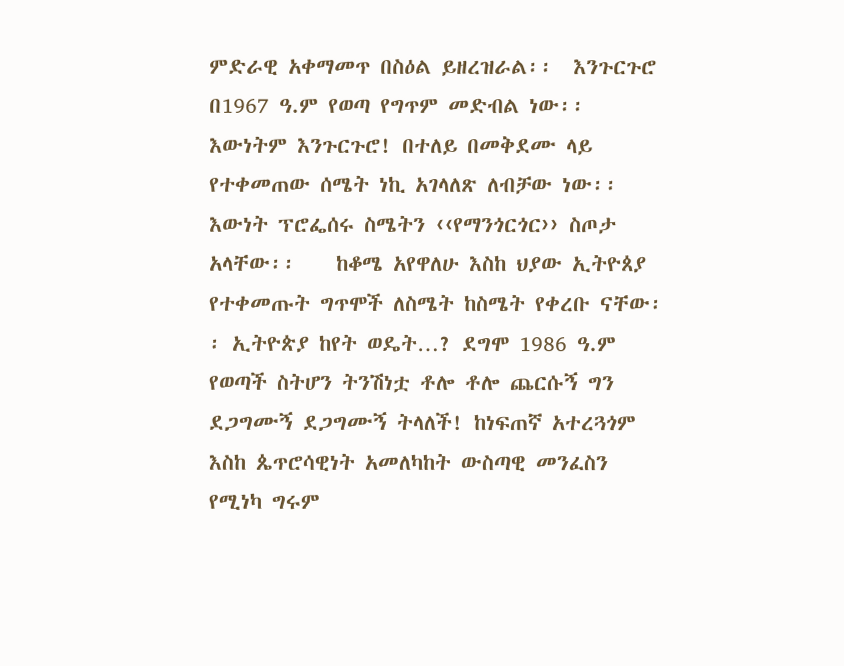ምድራዊ አቀማመጥ በስዕል ይዘረዝራል፡፡  እንጉርጉሮ  በ1967 ዓ.ም የወጣ የግጥም መድብል ነው፡፡ እውነትም እንጉርጉሮ! በተለይ በመቅደሙ ላይ የተቀመጠው ሰሜት ነኪ አገላለጽ ለብቻው ነው፡፡ እውነት ፕሮፌሰሩ ስሜትን ‹‹የማንጎርጎር›› ስጦታ አላቸው፡፡    ከቆሜ አየዋለሁ እስከ ህያው ኢትዮጰያ የተቀመጡት ግጥሞች ለስሜት ከስሜት የቀረቡ ናቸው፡፡ ኢትዮጵያ ከየት ወዴት…? ደግሞ 1986 ዓ.ም የወጣች ስትሆን ትንሽነቷ ቶሎ ቶሎ ጨርሱኝ ግን ደጋግሙኝ ደጋግሙኝ ትላለች! ከነፍጠኛ አተረጓጎም እስከ ጴጥሮሳዊነት አመለካከት ውስጣዊ መንፈስን የሚነካ ግሩም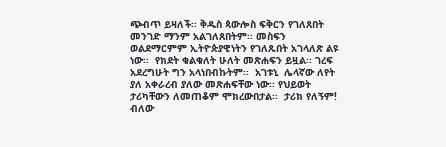ጭብጥ ይዛለች፡፡ ቅዱስ ጳውሎስ ፍቅርን የገለጸበት መንገድ ማንም አልገለጸበትም፡፡ መስፍን ወልደማርምም ኢትዮጵያዊነትን የገለጹበት አገላለጽ ልዩ ነው፡፡  የክደት ቁልቁለት ሁለት መጽሐፍን ይዟል፡፡ ገረፍ አደረግሁት ግን አላነበብኩትም፡፡  አገቱኒ  ሌላኛው ለየት ያለ አቀራረብ ያለው መጽሐፍቸው ነው፡፡ የህይወት ታሪካቸውን ለመጠቆም ሞክረውበታል፡፡  ታሪክ የለኝም! ብለው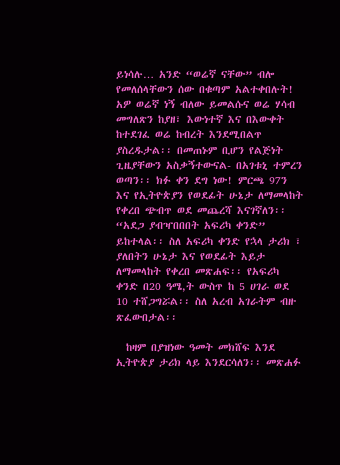ይነሳሉ… አንድ “ወሬኛ ናቸው” ብሎ የመለሰላቸውን ሰው በቁጣም አልተቀበሉት! አዎ ወሬኛ ነኝ ብለው ይመልሱና ወሬ ሃሳብ መግለጽን ከያዘ፣ እውነተኛ እና በእውቀት ከተደገፈ ወሬ ከብረት እንደሚበልጥ ያስረዱታል፡፡ በመጠኑም ቢሆን የልጅነት ጊዜያቸውን አስቃኝተውናል- በአገቱኒ ተምረን ወጣን፡፡ ክፉ ቀን ደግ ነው! ምርጫ 97ን እና የኢትዮጵያን የወደፊት ሁኔታ ለማመላከት የቀረበ ጭብጥ ወደ መጨረሻ እናገኛለን፡፡ “አደጋ ያብዣበበበት አፍሪካ ቀንድ” ይከተላል፡፡ ስለ አፍሪካ ቀንድ የኋላ ታሪክ ፣ ያለበትን ሁኔታ እና የወደፊት እይታ ለማመላከት የቀረበ መጽሐፍ፡፡ የአፍሪካ ቀንድ በ20 ዓሜ,ት ውስጥ ከ 5 ሀገራ ወደ 10 ተሸጋግሯል፡፡ ስለ አረብ አገራትም ብዙ ጽፈውበታል፡፡

  ከዛም በያዝነው ዓመት መክሸፍ እንደ ኢትዮጵያ ታሪክ ላይ እንደርሳለን፡፡ መጽሐፉ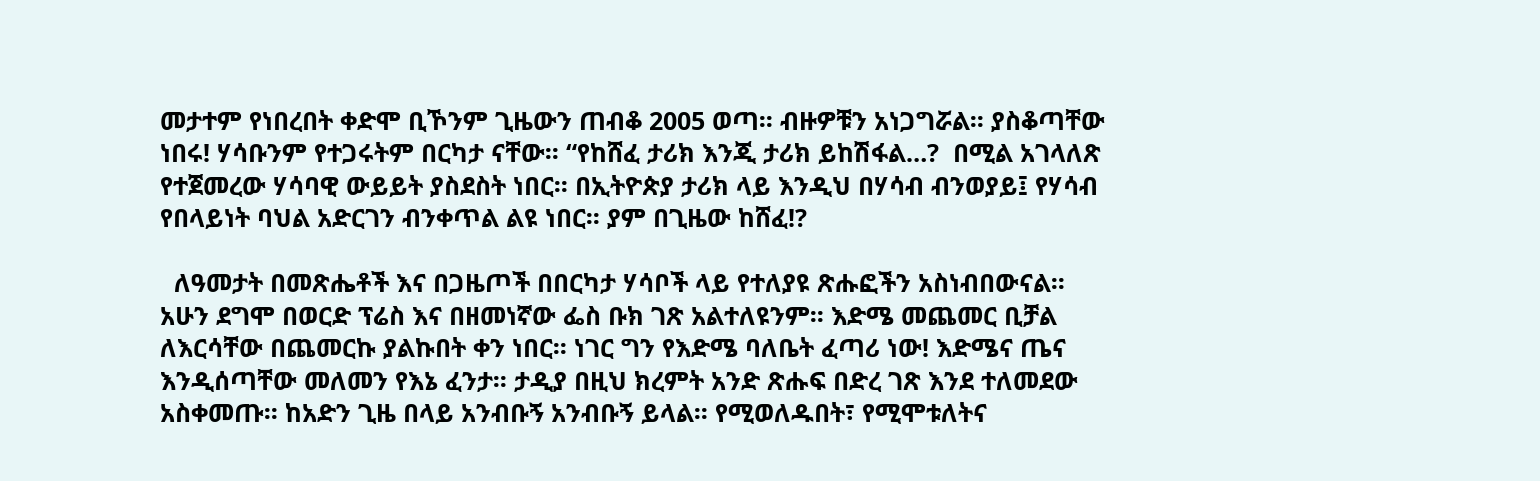መታተም የነበረበት ቀድሞ ቢኾንም ጊዜውን ጠብቆ 2005 ወጣ፡፡ ብዙዎቹን አነጋግሯል፡፡ ያስቆጣቸው ነበሩ! ሃሳቡንም የተጋሩትም በርካታ ናቸው፡፡ “የከሸፈ ታሪክ እንጂ ታሪክ ይከሽፋል…?  በሚል አገላለጽ የተጀመረው ሃሳባዊ ውይይት ያስደስት ነበር፡፡ በኢትዮጵያ ታሪክ ላይ እንዲህ በሃሳብ ብንወያይ፤ የሃሳብ የበላይነት ባህል አድርገን ብንቀጥል ልዩ ነበር፡፡ ያም በጊዜው ከሸፈ!?

  ለዓመታት በመጽሔቶች እና በጋዜጦች በበርካታ ሃሳቦች ላይ የተለያዩ ጽሑፎችን አስነብበውናል፡፡ አሁን ደግሞ በወርድ ፕሬስ እና በዘመነኛው ፌስ ቡክ ገጽ አልተለዩንም፡፡ እድሜ መጨመር ቢቻል ለእርሳቸው በጨመርኩ ያልኩበት ቀን ነበር፡፡ ነገር ግን የእድሜ ባለቤት ፈጣሪ ነው! እድሜና ጤና እንዲሰጣቸው መለመን የእኔ ፈንታ፡፡ ታዲያ በዚህ ክረምት አንድ ጽሑፍ በድረ ገጽ እንደ ተለመደው አስቀመጡ፡፡ ከአድን ጊዜ በላይ አንብቡኝ አንብቡኝ ይላል፡፡ የሚወለዱበት፣ የሚሞቱለትና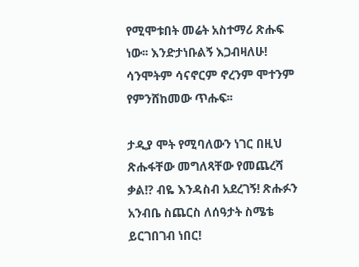የሚሞቱበት መሬት አስተማሪ ጽሑፍ ነው፡፡ እንድታነቡልኝ እጋብዛለሁ! ሳንሞትም ሳናኖርም ኖረንም ሞተንም የምንሸከመው ጥሑፍ፡፡

ታዲያ ሞት የሚባለውን ነገር በዚህ ጽሑፋቸው መግለጻቸው የመጨረሻ ቃል!? ብዬ እንዳስብ አደረገኝ! ጽሑፉን አንብቤ ስጨርስ ለሰዓታት ስሜቴ ይርገበገብ ነበር!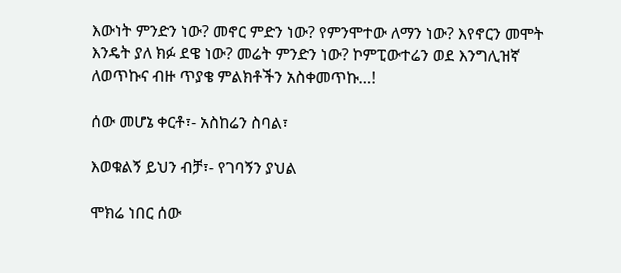እውነት ምንድን ነው? መኖር ምድን ነው? የምንሞተው ለማን ነው? እየኖርን መሞት እንዴት ያለ ክፉ ደዌ ነው? መሬት ምንድን ነው? ኮምፒውተሬን ወደ እንግሊዝኛ ለወጥኩና ብዙ ጥያቄ ምልክቶችን አስቀመጥኩ…!

ሰው መሆኔ ቀርቶ፣- አስከሬን ስባል፣

እወቁልኝ ይህን ብቻ፣- የገባኝን ያህል

ሞክሬ ነበር ሰው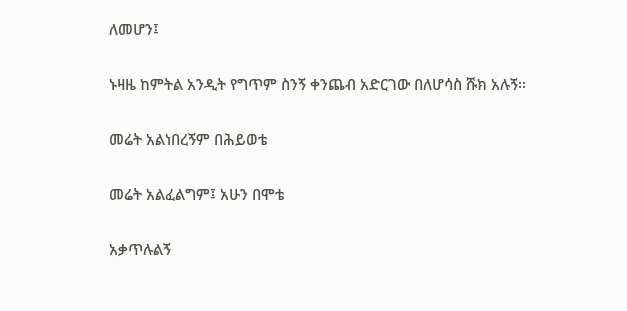ለመሆን፤

ኑዛዜ ከምትል አንዲት የግጥም ስንኝ ቀንጨብ አድርገው በለሆሳስ ሹክ አሉኝ፡፡

መሬት አልነበረኝም በሕይወቴ

መሬት አልፈልግም፤ አሁን በሞቴ

አቃጥሉልኝ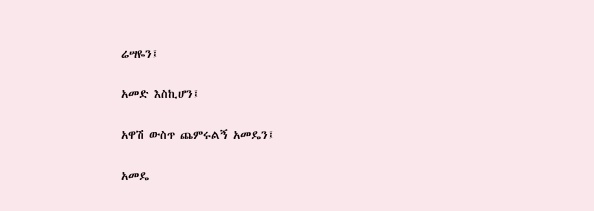ሬሣዬን፤

አመድ እስኪሆን፤

አዋሽ ውስጥ ጨምሩልኝ አመዴን፤

አመዴ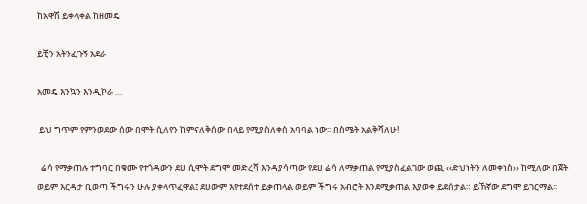ከአዋሽ ይቀላቀል ከዘመዴ

ይቺን አትንፈጉኝ አደራ

አመዴ እንኳን እንዲኮራ …

 ይህ ግጥም የምንወደው ሰው በሞት ሲለየን ከምናለቅሰው በላይ የሚያስለቀስ አባባል ነው፡፡ በስሜት አልቅሻለሁ!

  ሬሳ የማቃጠሉ ተግባር በቁሙ የተጎዳውን ደሀ ሲሞት ደግሞ መድረሻ እንዳያሳጣው የደሀ ሬሳ ለማቃጠል የሚያስፈልገው ወጪ ‹‹ድህነትን ለመቀነስ›› ከሚለው በጀት ወይም እርዳታ ቢወጣ ችግሩን ሁሉ ያቀላጥፈዋል፤ ደሀውም እየተደሰተ ይቃጠላል ወይም ችግሩ አብሮት እንደሚቃጠል እያወቀ ይደሰታል። ይኸኛው ደግሞ ይገርማል፡፡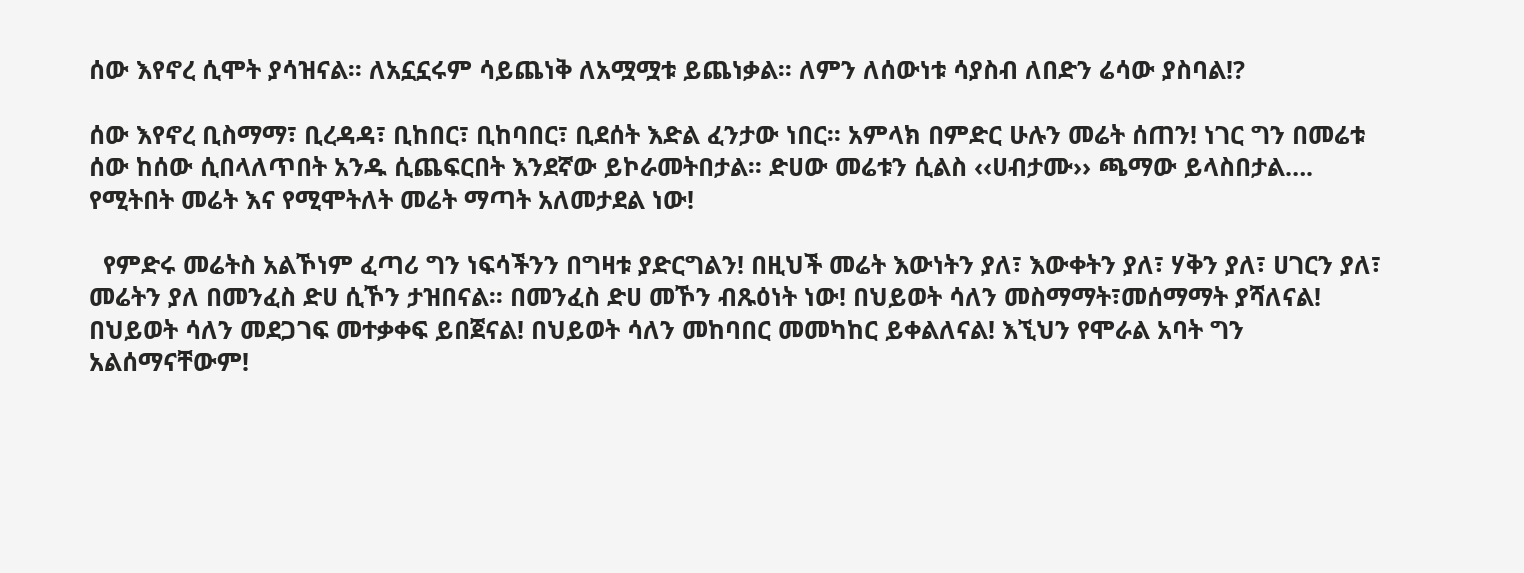ሰው እየኖረ ሲሞት ያሳዝናል፡፡ ለአኗኗሩም ሳይጨነቅ ለአሟሟቱ ይጨነቃል፡፡ ለምን ለሰውነቱ ሳያስብ ለበድን ሬሳው ያስባል!?

ሰው እየኖረ ቢስማማ፣ ቢረዳዳ፣ ቢከበር፣ ቢከባበር፣ ቢደሰት እድል ፈንታው ነበር፡፡ አምላክ በምድር ሁሉን መሬት ሰጠን! ነገር ግን በመሬቱ ሰው ከሰው ሲበላለጥበት አንዱ ሲጨፍርበት እንደኛው ይኮራመትበታል፡፡ ድሀው መሬቱን ሲልስ ‹‹ሀብታሙ›› ጫማው ይላስበታል…. የሚትበት መሬት እና የሚሞትለት መሬት ማጣት አለመታደል ነው!

  የምድሩ መሬትስ አልኾነም ፈጣሪ ግን ነፍሳችንን በግዛቱ ያድርግልን! በዚህች መሬት እውነትን ያለ፣ እውቀትን ያለ፣ ሃቅን ያለ፣ ሀገርን ያለ፣ መሬትን ያለ በመንፈስ ድሀ ሲኾን ታዝበናል፡፡ በመንፈስ ድሀ መኾን ብጹዕነት ነው! በህይወት ሳለን መስማማት፣መሰማማት ያሻለናል! በህይወት ሳለን መደጋገፍ መተቃቀፍ ይበጀናል! በህይወት ሳለን መከባበር መመካከር ይቀልለናል! እኚህን የሞራል አባት ግን አልሰማናቸውም!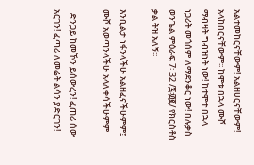አልተመከርናቸውም! አልዘሀርናቸውም! አላከበርናቸውም፡፡ ከሞቱ በኋላ ሙሾ ማብዛት ግብዝነት ነው! ከተሞተ በኋላ ነጋሪት መጎሰም ለማደንቆር ነው! በሉቃስ ወንጌል ምዕራፍ 7፡ 32 /፯፡፴፪/ የክርስቶስ ቃል ትዝ አለኝ፡፡

እንቢልታ ነፋንላችሁ አልዘፈናችሁምም፤ ሙሾ አወጣንላችሁ አላለቀሳችሁምም

  ድንጋይ ከመኾን ይሰውረን! ፈጠሪ ሰው አርገን! ፈጣሪ ለመሬት ልሳን ያድርገን!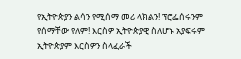የኢትዮጵያን ልሳን የሚሰማ መሪ ላክልን! ፕሮፌሰሩንም የሰማቸው የለም! እርስዎ ኢትዮጵያዊ ስለሆኑ አያፍሩም ኢትዮጵያም እርስዎን ስላፈራች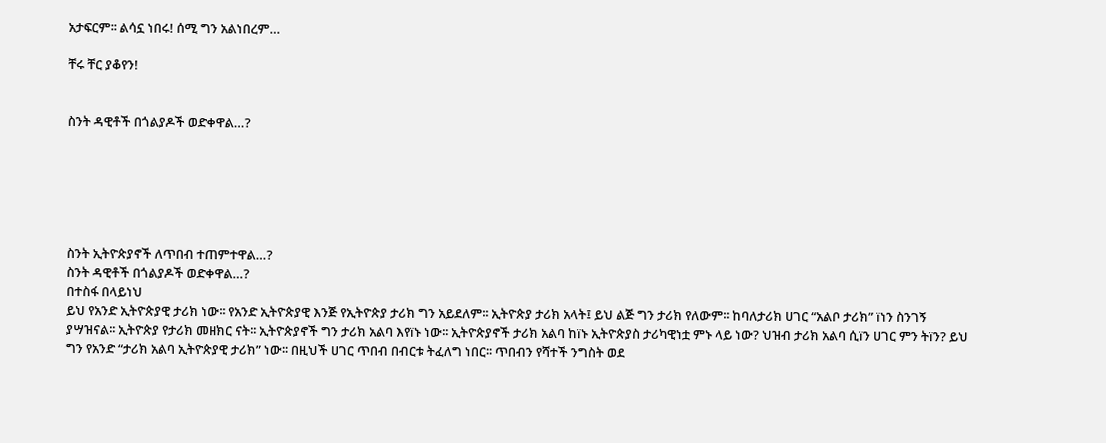አታፍርም፡፡ ልሳኗ ነበሩ! ሰሚ ግን አልነበረም…

ቸሩ ቸር ያቆየን!


ስንት ዳዊቶች በጎልያዶች ወድቀዋል…?






ስንት ኢትዮጵያኖች ለጥበብ ተጠምተዋል…?
ስንት ዳዊቶች በጎልያዶች ወድቀዋል…?
በተስፋ በላይነህ
ይህ የአንድ ኢትዮጵያዊ ታሪክ ነው፡፡ የአንድ ኢትዮጵያዊ እንጅ የኢትዮጵያ ታሪክ ግን አይደለም፡፡ ኢትዮጵያ ታሪክ አላት፤ ይህ ልጅ ግን ታሪክ የለውም፡፡ ከባለታሪክ ሀገር “አልቦ ታሪክ” ïነን ስንገኝ ያሣዝናል፡፡ ኢትዮጵያ የታሪክ መዘክር ናት፡፡ ኢትዮጵያኖች ግን ታሪክ አልባ እየïኑ ነው፡፡ ኢትዮጵያኖች ታሪክ አልባ ከïኑ ኢትዮጵያስ ታሪካዊነቷ ምኑ ላይ ነው? ህዝብ ታሪክ አልባ ሲïን ሀገር ምን ትïን? ይህ ግን የአንድ “ታሪክ አልባ ኢትዮጵያዊ ታሪክ” ነው፡፡ በዚህች ሀገር ጥበብ በብርቱ ትፈለግ ነበር፡፡ ጥበብን የሻተች ንግስት ወደ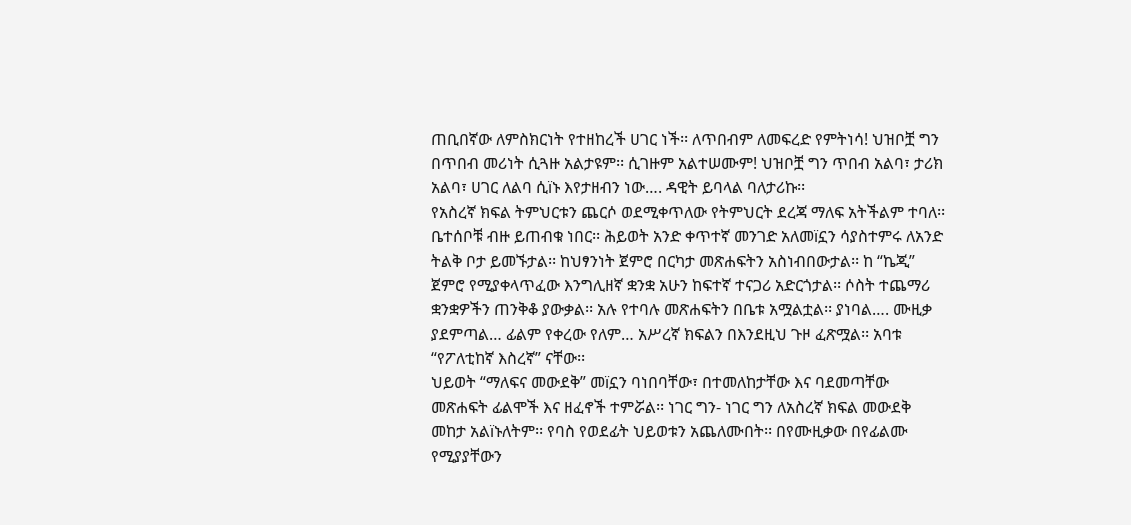ጠቢበኛው ለምስክርነት የተዘከረች ሀገር ነች፡፡ ለጥበብም ለመፍረድ የምትነሳ! ህዝቦቿ ግን በጥበብ መሪነት ሲጓዙ አልታዩም፡፡ ሲገዙም አልተሠሙም! ህዝቦቿ ግን ጥበብ አልባ፣ ታሪክ አልባ፣ ሀገር ለልባ ሲïኑ እየታዘብን ነው…. ዳዊት ይባላል ባለታሪኩ፡፡
የአስረኛ ክፍል ትምህርቱን ጨርሶ ወደሚቀጥለው የትምህርት ደረጃ ማለፍ አትችልም ተባለ፡፡ ቤተሰቦቹ ብዙ ይጠብቁ ነበር፡፡ ሕይወት አንድ ቀጥተኛ መንገድ አለመïኗን ሳያስተምሩ ለአንድ ትልቅ ቦታ ይመኙታል፡፡ ከህፃንነት ጀምሮ በርካታ መጽሐፍትን አስነብበውታል፡፡ ከ “ኬጂ” ጀምሮ የሚያቀላጥፈው እንግሊዘኛ ቋንቋ አሁን ከፍተኛ ተናጋሪ አድርጎታል፡፡ ሶስት ተጨማሪ ቋንቋዎችን ጠንቅቆ ያውቃል፡፡ አሉ የተባሉ መጽሐፍትን በቤቱ አሟልቷል፡፡ ያነባል…. ሙዚቃ ያደምጣል… ፊልም የቀረው የለም… አሥረኛ ክፍልን በእንደዚህ ጉዞ ፈጽሟል፡፡ አባቱ “የፖለቲከኛ እስረኛ” ናቸው፡፡
ህይወት “ማለፍና መውደቅ” መïኗን ባነበባቸው፣ በተመለከታቸው እና ባደመጣቸው መጽሐፍት ፊልሞች እና ዘፈኖች ተምሯል፡፡ ነገር ግን- ነገር ግን ለአስረኛ ክፍል መውደቅ መከታ አልïኑለትም፡፡ የባስ የወደፊት ህይወቱን አጨለሙበት፡፡ በየሙዚቃው በየፊልሙ የሚያያቸውን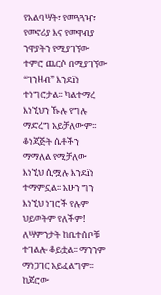የአልባሣት፣ የመጓጓዣ፣ የመኖሪያ እና የመዋብያ ንዋያትን የሚያገኘው ተምሮ ጨርሶ በሚያገኘው “ገንዘብ” እንደïነ ተነግሮታል፡፡ ካልተማረ እነኚህን ኹሉ የግሉ ማድረግ አይቻለውም፡፡ ቆነጃጅት ሴቶችን ማማለል የሚቻለው እነኚህ ሲሟሉ እንደïነ ተማምኗል፡፡ አሁን ግን እነኚህ ነገሮች የሉም ህይወትም የለችም!
ለሣምንታት ከቤተሰቦቹ ተገልሎ ቆይቷል፡፡ ማንንም ማነጋገር አይፈልግም፡፡ ከጆሮው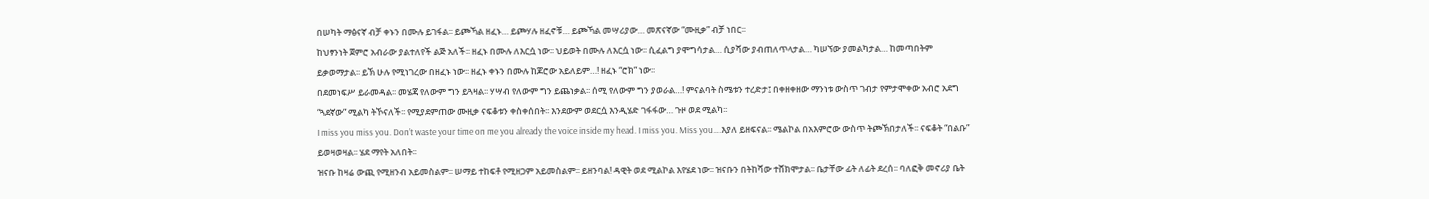በሠካት ማፅናኛ ብቻ ቀኑን በሙሉ ይገፋል፡፡ ይጮኻል ዘፈኑ… ይጮሃሉ ዘፈኖቹ… ይጮኻል መሣሪያው… መጽናኛው “ሙዚቃ” ብቻ ነበር፡፡
ከህፃንነት ጀምሮ አብራው ያልተለየች ልጅ አለች፡፡ ዘፈኑ በሙሉ ለእርሷ ነው፡፡ ህይወት በሙሉ ለእርሷ ነው፡፡ ሲፈልግ ያሞግሳታል… ሲያሻው ያብጠለጥላታል… ካሠኘው ያመልካታል… ከመጣበትም ይቃወማታል፡፡ ይኽ ሁሉ የሚነገረው በዘፈኑ ነው፡፡ ዘፈኑ ቀኑን በሙሉ ከጆሮው አይለይም…! ዘፈኑ “ሮክ” ነው፡፡
በደመነፍሥ ይራመዳል፡፡ መሄጃ የለውም ግን ይጓዛል፡፡ ሃሣብ የለውም ግን ይጨነቃል፡፡ ሰሚ የለውም ግን ያወራል…! ምናልባት ስሜቱን ተረድታ፤ በቀዘቀዘው ማንነቱ ውስጥ ገብታ የምታሞቀው አብሮ አደግ “ጓደኛው” ሚልካ ትኾናለች፡፡ የሚያደምጠው ሙዚቃ ናፍቆቱን ቀስቀሰበት፡፡ እንደውም ወደርሷ እንዲሄድ ገፋፋው… ጉዞ ወደ ሚልካ፡፡
I miss you miss you. Don’t waste your time on me you already the voice inside my head. I miss you. Miss you….እያለ ይዘፍናል፡፡ ሜልኮል በአእምሮው ውስጥ ትጮኽበታለች፡፡ ናፍቆት “በልቡ” ይወዛወዛል፡፡ ሄደ ማየት አለበት፡፡
ዝናቡ ከዛሬ ውጪ የሚዘንብ አይመስልም፡፡ ሠማይ ተከፍቶ የሚዘጋም አይመስልም፡፡ ይዘንባል! ዳዊት ወደ ሚልኮል እየሄደ ነው፡፡ ዝናቡን በትከሻው ተሸክሞታል፡፡ ቤታቸው ፊት ለፊት ደረሰ፡፡ ባለፎቅ መኖሪያ ቤት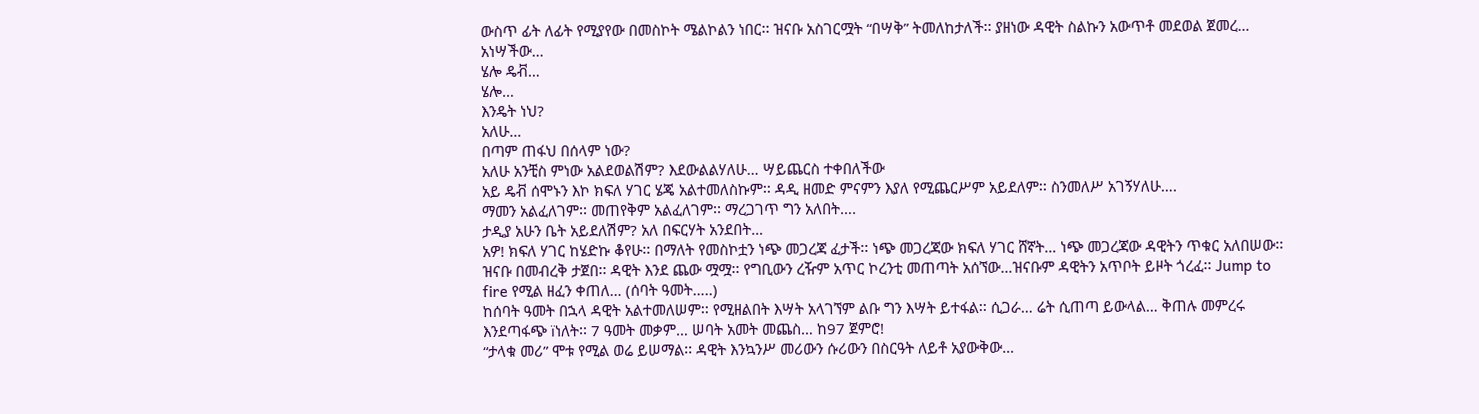ውስጥ ፊት ለፊት የሚያየው በመስኮት ሜልኮልን ነበር፡፡ ዝናቡ አስገርሟት “በሣቅ” ትመለከታለች፡፡ ያዘነው ዳዊት ስልኩን አውጥቶ መደወል ጀመረ… አነሣችው…
ሄሎ ዴቭ…
ሄሎ…
እንዴት ነህ?
አለሁ…
በጣም ጠፋህ በሰላም ነው?
አለሁ አንቺስ ምነው አልደወልሽም? እደውልልሃለሁ… ሣይጨርስ ተቀበለችው
አይ ዴቭ ሰሞኑን እኮ ክፍለ ሃገር ሄጄ አልተመለስኩም፡፡ ዳዲ ዘመድ ምናምን እያለ የሚጨርሥም አይደለም፡፡ ስንመለሥ አገኝሃለሁ….
ማመን አልፈለገም፡፡ መጠየቅም አልፈለገም፡፡ ማረጋገጥ ግን አለበት….
ታዲያ አሁን ቤት አይደለሽም? አለ በፍርሃት አንደበት…
አዎ! ክፍለ ሃገር ከሄድኩ ቆየሁ፡፡ በማለት የመስኮቷን ነጭ መጋረጃ ፈታች፡፡ ነጭ መጋረጃው ክፍለ ሃገር ሸኛት… ነጭ መጋረጃው ዳዊትን ጥቁር አለበሠው፡፡ ዝናቡ በመብረቅ ታጀበ፡፡ ዳዊት እንደ ጨው ሟሟ፡፡ የግቢውን ረዥም አጥር ኮረንቲ መጠጣት አሰኘው…ዝናቡም ዳዊትን አጥቦት ይዞት ጎረፈ፡፡ Jump to fire የሚል ዘፈን ቀጠለ… (ሰባት ዓመት…..)
ከሰባት ዓመት በኋላ ዳዊት አልተመለሠም፡፡ የሚዘልበት እሣት አላገኘም ልቡ ግን እሣት ይተፋል፡፡ ሲጋራ… ሬት ሲጠጣ ይውላል… ቅጠሉ መምረሩ እንደጣፋጭ ïነለት፡፡ 7 ዓመት መቃም… ሠባት አመት መጨስ… ከ97 ጀምሮ!
“ታላቁ መሪ” ሞቱ የሚል ወሬ ይሠማል፡፡ ዳዊት እንኳንሥ መሪውን ሱሪውን በስርዓት ለይቶ አያውቅው…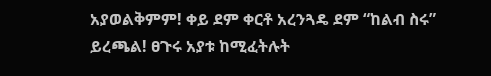አያወልቅምም! ቀይ ደም ቀርቶ አረንጓዴ ደም “ከልብ ስሩ” ይረጫል! ፀጉሩ አያቱ ከሚፈትሉት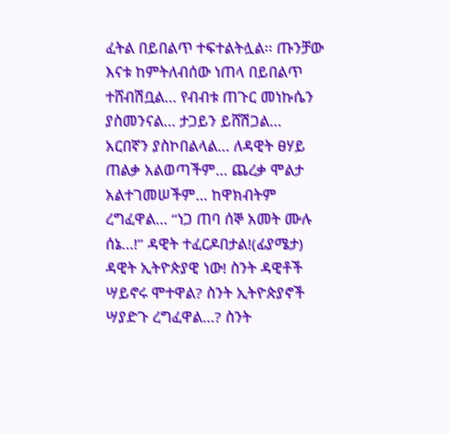ፈትል በይበልጥ ተፍተልትሏል፡፡ ጡንቻው እናቱ ከምትለብሰው ነጠላ በይበልጥ ተሸብሽቧል… የብብቱ ጠጉር መነኩሴን ያስመንናል… ታጋይን ይሸሽጋል… አርበኛን ያስኮበልላል… ለዳዊት ፀሃይ ጠልቃ አልወጣችም… ጨረቃ ሞልታ አልተገመሠችም… ከዋክብትም ረግፈዋል… “ነጋ ጠባ ሰኞ አመት ሙሉ ሰኔ…!” ዳዊት ተፈርዶበታል!(ፊያሜታ)
ዳዊት ኢትዮጵያዊ ነው! ስንት ዳዊቶች ሣይኖሩ ሞተዋል? ስንት ኢትዮጵያኖች ሣያድጉ ረግፈዋል…? ስንት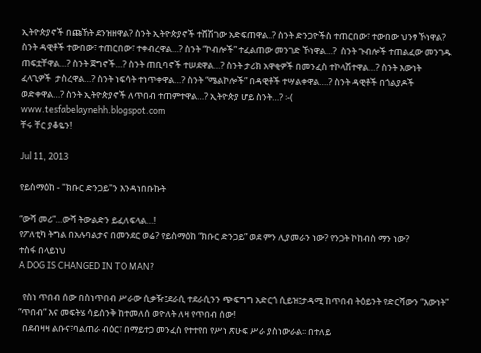ኢትዮጵያኖች በጩኸት ደንዝዘዋል? ስንት ኢትዮጵያኖች ተሸሽገው አድፍጠዋል..? ስንት ድንጋዮችስ ተጠርበው፣ ተውበው ህንፃ ኾነዋል? ስንት ዳዊቶች ተውበው፣ ተጠርበው፣ ተቀብረዋል…? ስንት “ኮብሎች” ተፈልጠው መንገድ ኾነዋል…?  ስንት ጉብሎች ተጠልፈው መንገዱ ጠፍቷቸዋል…? ስንት ጀግኖች…? ስንት ጠቢባኖች ተሠደዋል…? ስንት ታሪክ አዋቂዎች በመንፈስ ተኮላሽተዋል…? ስንት እውነት ፈላጊዎች  ታስረዋል…? ስንት ነፍሳት ተነጥቀዋል…? ስንት “ሜልኮሎች” በዳዊቶች ተሣልቀዋል….? ስንት ዳዊቶች በጎልያዶች ወድቀዋል…? ስንት ኢትዮጵያኖች ለጥበብ ተጠምተዋል…? ኢትዮጵያ ሆይ ስንት…? ፡-(
www.tesfabelaynehh.blogspot.com
ቸሩ ቸር ያቆዬን!

Jul 11, 2013

የይስማዕከ - "ክቡር ድንጋይ"ን እንዳነበቡኩት

“ውሻ መሪ”…ውሻ ትውልድን ይፈለፍላል…!
የፖለቲካ ትግል በአሉባልታና በመንደር ወሬ? የይስማዕከ “ክቡር ድንጋይ” ወደ ምን ሊያመራን ነው? የንጋት ኮከብስ ማን ነው?
ተስፋ በላይነህ
A DOG IS CHANGED IN TO MAN?

  የስነ ጥበብ ሰው በስነጥበብ ሥራው ሲቃዥ፤ደራሲ ተደራሲንን ጭፍግግ አድርጎ ሲይዝ፤ታዳሚ ከጥበብ ትዕይንት የድርሻውን “እውነት” “ጥበብ” እና መፍትሄ ሳይሰንቅ ከተመለሰ ወዮለት ለዛ የጥበብ ሰው!
  በደብዛዛ ልቡና፣ባልጠራ ብዕር፣ በማይተጋ መንፈስ የተተየበ የሥነ ጽሁፍ ሥራ ያስነውራል፡፡ በተለይ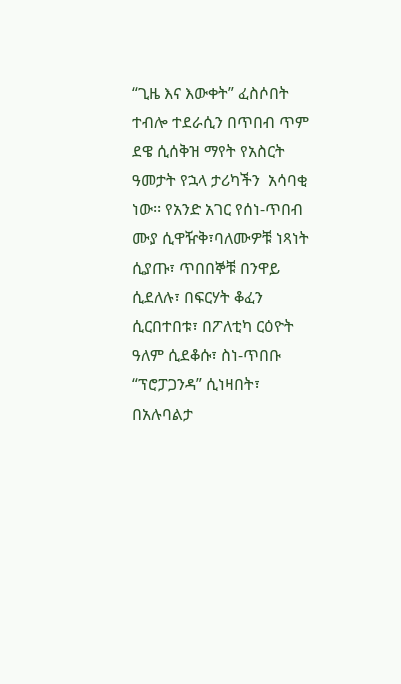“ጊዜ እና እውቀት” ፈስሶበት ተብሎ ተደራሲን በጥበብ ጥም ደዌ ሲሰቅዝ ማየት የአስርት ዓመታት የኋላ ታሪካችን  አሳባቂ ነው፡፡ የአንድ አገር የሰነ-ጥበብ ሙያ ሲዋዥቅ፣ባለሙዎቹ ነጻነት ሲያጡ፣ ጥበበኞቹ በንዋይ ሲደለሉ፣ በፍርሃት ቆፈን ሲርበተበቱ፣ በፖለቲካ ርዕዮት ዓለም ሲደቆሱ፣ ስነ-ጥበቡ “ፕሮፓጋንዳ” ሲነዛበት፣ በአሉባልታ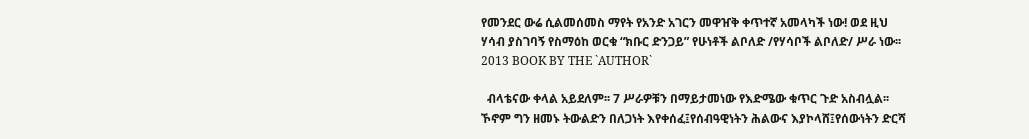የመንደር ውሬ ሲልመሰመስ ማየት የአንድ አገርን መዋዠቅ ቀጥተኛ አመላካች ነው! ወደ ዚህ ሃሳብ ያስገባኝ የስማዕከ ወርቁ “ክቡር ድንጋይ” የሁነቶች ልቦለድ /የሃሳቦች ልቦለድ/ ሥራ ነው፡፡
2013 BOOK BY THE `AUTHOR`

  ብላቴናው ቀላል አይደለም፡፡ 7 ሥራዎቹን በማይታመነው የእድሜው ቁጥር ጉድ አስብሏል፡፡ ኾኖም ግን ዘመኑ ትውልድን በለጋነት እየቀሰፈ፤የሰብዓዊነትን ሕልውና እያኮላሸ፤የሰውነትን ድርሻ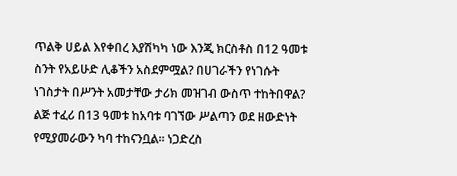ጥልቅ ሀይል እየቀበረ እያሽካካ ነው እንጂ ክርስቶስ በ12 ዓመቱ ስንት የአይሁድ ሊቆችን አስደምሟል? በሀገራችን የነገሱት ነገስታት በሥንት አመታቸው ታሪክ መዝገብ ውስጥ ተከትበዋል? ልጅ ተፈሪ በ13 ዓመቱ ከአባቱ ባገኘው ሥልጣን ወደ ዘውድነት የሚያመራውን ካባ ተከናንቧል፡፡ ነጋድረስ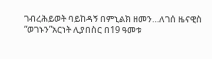ገብረሕይወት ባይከዳኝ በምኒልክ ዘመን…ለገሰ ዜናዊስ “ወገኑን”አርነት ሊያበስር በ19 ዓመቱ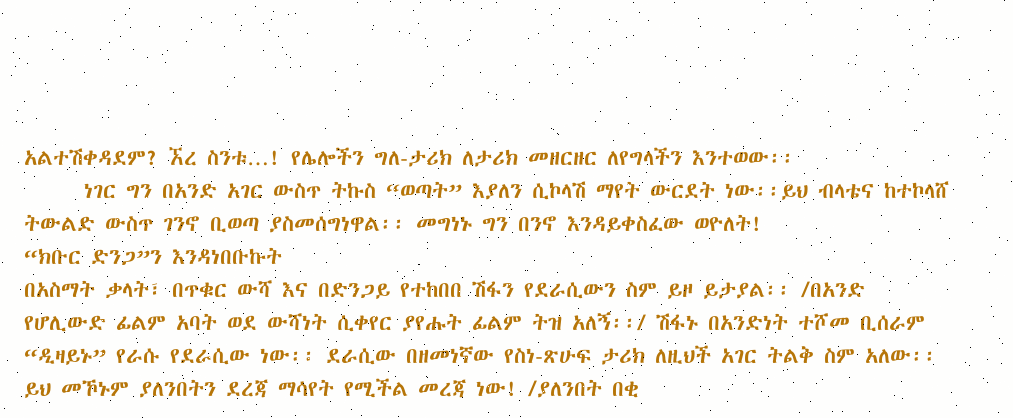አልተሽቀዳደም? ኧረ ስንቱ…! የሌሎችን ግለ-ታሪክ ለታሪክ መዘርዘር ለየግላችን እንተወው፡፡
      ነገር ግን በአንድ አገር ውስጥ ትኩስ “ወጣት” እያለን ሲኮላሽ ማየት ውርደት ነው፡፡ይህ ብላቴና ከተኮላሸ ትውልድ ውስጥ ገንኖ ቢወጣ ያስመሰግነዋል፡፡ መግነኑ ግን በንኖ እንዳይቀስፈው ወዮለት!
“ክቡር ድንጋ”ን እንዳነበቡኩት
በአስማት ቃላት፣ በጥቁር ውሻ እና በድንጋይ የተከበበ ሽፋን የደራሲውን ስም ይዞ ይታያል፡፡ /በአንድ የሆሊውድ ፊልም አባት ወደ ውሻነት ሲቀየር ያየሑት ፊልም ትዝ አለኝ፡፡/ ሽፋኑ በአንድነት ተሾመ ቢሰራም “ዲዛይኑ” የራሱ የደራሲው ነው፡፡ ደራሲው በዘመነኛው የስነ-ጽሁፍ ታሪክ ለዚህች አገር ትልቅ ስም አለው፡፡ ይህ መኾኑም ያለንበትን ደረጃ ማሳየት የሚችል መረጃ ነው! /ያለንበት በቂ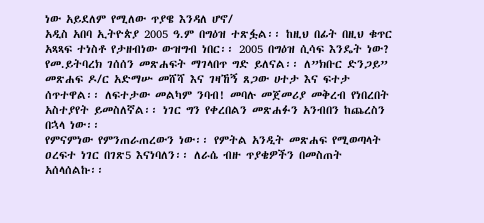ነው አይደለም የሚለው ጥያዌ እንዳለ ሆኖ/
አዲስ አበባ ኢትዮጵያ 2005 ዓ.ም በግዕዝ ተጽፏል፡፡ ከዚህ በፊት በዚህ ቁጥር አጻጻፍ ተነስቶ የታዘብነው ውዝግብ ነበር፡፡ 2005 በግዕዝ ሲሳፍ እንዴት ነው? የመ.ይትባረክ ገሰሰን መጽሐፍት ማገላበጥ ግድ ይለናል፡፡ ለ”ክቡር ድንጋይ” መጽሐፍ ዶ/ር አድማሡ መሸሻ እና ገዛኸኝ ጸጋው ሀተታ እና ፍተታ ሰጥተዋል፡፡ ለፍተታው መልካም ንባብ! መባሉ መጀመሪያ መቅረብ የነበረበት አስተያየት ይመስለኛል፡፡ ነገር ግን የቀረበልን መጽሐፉን አንብበን ከጨረስን በኋላ ነው፡፡
የምናምነው የምንጠራጠረውን ነው፡፡ የምትል አንዲት መጽሐፍ የሚወጣላት ዐረፍተ ነገር በገጽ5 እናነባለን፡፡ ለራሴ ብዙ ጥያቄዎችን በመስጠት አሰላሰልኩ፡፡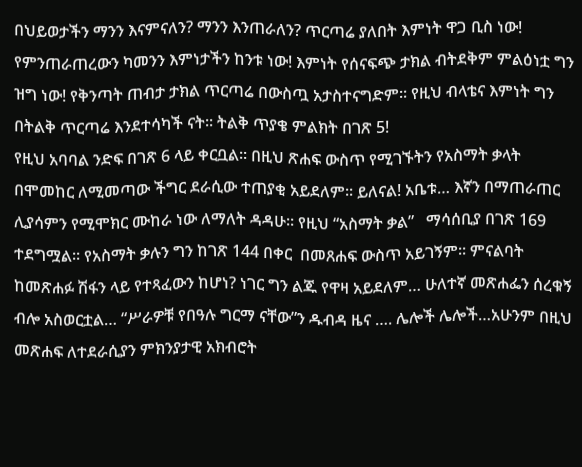በህይወታችን ማንን እናምናለን? ማንን እንጠራለን? ጥርጣሬ ያለበት እምነት ዋጋ ቢስ ነው! የምንጠራጠረውን ካመንን እምነታችን ከንቱ ነው! እምነት የሰናፍጭ ታክል ብትደቅም ምልዕነቷ ግን ዝግ ነው! የቅንጣት ጠብታ ታክል ጥርጣሬ በውስጧ አታስተናግድም፡፡ የዚህ ብላቴና እምነት ግን በትልቅ ጥርጣሬ እንደተሳካች ናት፡፡ ትልቅ ጥያቄ ምልክት በገጽ 5!
የዚህ አባባል ንድፍ በገጽ 6 ላይ ቀርቧል፡፡ በዚህ ጽሐፍ ውስጥ የሚገኙትን የአስማት ቃላት በሞመከር ለሚመጣው ችግር ደራሲው ተጠያቂ አይደለም፡፡ ይለናል! አቤቱ… እኛን በማጠራጠር ሊያሳምን የሚሞክር ሙከራ ነው ለማለት ዳዳሁ፡፡ የዚህ “አስማት ቃል”   ማሳሰቢያ በገጽ 169 ተደግሟል፡፡ የአስማት ቃሉን ግን ከገጽ 144 በቀር  በመጸሐፍ ውስጥ አይገኝም፡፡ ምናልባት ከመጽሐፉ ሽፋን ላይ የተጻፈውን ከሆነ? ነገር ግን ልጁ የዋዛ አይደለም… ሁለተኛ መጽሐፌን ሰረቁኝ ብሎ አስወርቷል… “ሥራዎቹ የበዓሉ ግርማ ናቸው”ን ዱብዳ ዜና …. ሌሎች ሌሎች…አሁንም በዚህ መጽሐፍ ለተደራሲያን ምክንያታዊ አክብሮት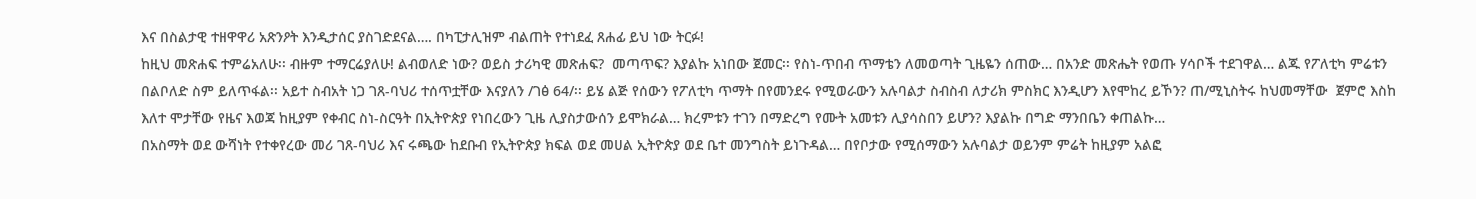እና በስልታዊ ተዘዋዋሪ አጽንዖት እንዲታሰር ያስገድደናል…. በካፒታሊዝም ብልጠት የተነደፈ ጸሐፊ ይህ ነው ትርፉ!
ከዚህ መጽሐፍ ተምሬአለሁ፡፡ ብዙም ተማርሬያለሁ! ልብወለድ ነው? ወይስ ታሪካዊ መጽሐፍ?  መጣጥፍ? እያልኩ አነበው ጀመር፡፡ የስነ-ጥበብ ጥማቴን ለመወጣት ጊዜዬን ሰጠው… በአንድ መጽሔት የወጡ ሃሳቦች ተደገዋል… ልጁ የፖለቲካ ምሬቱን በልቦለድ ስም ይለጥፋል፡፡ አይተ ስብአት ነጋ ገጸ-ባህሪ ተሰጥቷቸው እናያለን /ገፅ 64/፡፡ ይሄ ልጅ የሰውን የፖለቲካ ጥማት በየመንደሩ የሚወራውን አሉባልታ ስብስብ ለታሪክ ምስክር እንዲሆን እየሞከረ ይኾን? ጠ/ሚኒስትሩ ከህመማቸው  ጀምሮ እስከ እለተ ሞታቸው የዜና እወጃ ከዚያም የቀብር ስነ-ስርዓት በኢትዮጵያ የነበረውን ጊዜ ሊያስታውሰን ይሞክራል… ክረምቱን ተገን በማድረግ የሙት አመቱን ሊያሳስበን ይሆን? እያልኩ በግድ ማንበቤን ቀጠልኩ…
በአስማት ወደ ውሻነት የተቀየረው መሪ ገጸ-ባህሪ እና ሩጫው ከደቡብ የኢትዮጵያ ክፍል ወደ መሀል ኢትዮጵያ ወደ ቤተ መንግስት ይነጉዳል… በየቦታው የሚሰማውን አሉባልታ ወይንም ምሬት ከዚያም አልፎ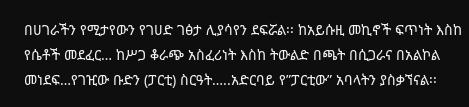በሀገራችን የሚታየውን የገሀድ ገፅታ ሊያሳየን ደፍሯል፡፡ ከአይሱዚ መኪኖች ፍጥነት እስከ የሴቶች መደፈር… ከሥጋ ቆራጭ አስፈሪነት እስከ ትውልድ በጫት በሲጋራና በአልኮል መነደፍ…የገዢው ቡድን (ፓርቲ) ስርዓት…..አድርባይ የ”ፓርቲው” አባላትን ያስቃኘናል፡፡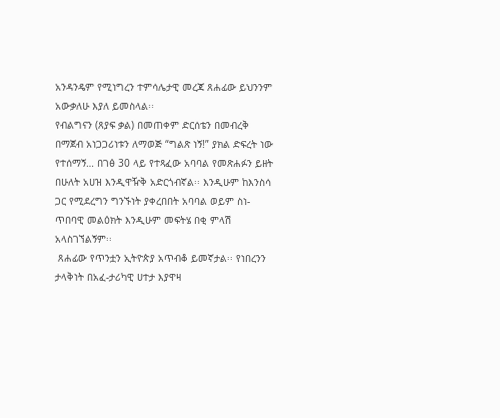አንዳንዴም የሚነግረን ተምሳሌታዊ መረጃ ጸሐፊው ይህንንም አውቃለሁ እያለ ይመስላል፡፡
የብልግናን (ጸያፍ ቃል) በመጠቀም ድርሰቴን በመብረቅ በማጀብ አነጋጋሪነቱን ለማወጅ “ግልጽ ነኝ!” ያክል ድፍረት ነው የተሰማኝ… በገፅ 30 ላይ የተጻፈው አባባል የመጽሐፉን ይዘት በሁለት አሀዝ እንዲዋዥቅ አድርጎብኛል፡፡ እንዲሁም ከእንስሳ ጋር የሚደረግን ግንኙነት ያቀረበበት አባባል ወይም ስነ-ጥበባዊ መልዕክት እንዲሁም መፍትሄ በቂ ምላሽ አላስገኘልኝም፡፡
 ጸሐፊው የጥንቷን ኢትዮጵያ አጥብቆ ይመኛታል፡፡ የነበረንን ታላቅነት በአፈ-ታሪካዊ ሀተታ እያዋዛ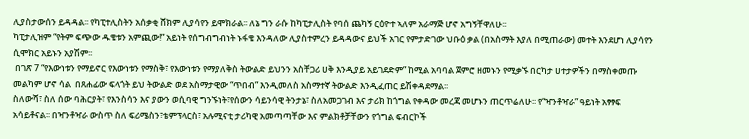ሊያስታውሰን ይዳዳል፡፡ የካፒተሊስትን አሰቃቂ ሸክም ሊያሳየን ይሞክራል፡፡ ለኔ ግን ራሱ ከካፒታሊስት የባሰ ጨካኝ ርዕዮተ ኣለም አራማጅ ሆኖ አግኝቸዋለሁ፡፡
ካፒታሊዝም “የትም ፍጭው ዱቄቱን አምጪው!” አይነት የሰግብግብነት ኑፋቄ እንዳለው ሊያስተምረን ይዳዳውና ይህች አገር የምታድገው ህቡዕ ቃል (በአስማት እያለ በሚጠራው) መተት እንደሆነ ሊያሳየን ሲሞክር አይኑን አያሽም፡፡
 በገጽ 7 “የእውነቱን የማይኖር የእውነቱን የማስቅ፣ የእውነቱን የማያለቅስ ትውልድ ይህንን አስቸጋሪ ሀቅ እንዲያይ አይገደድም” ከሚል አባባል ጀምሮ ዘመኑን የሚቃኙ በርካታ ሀተታዎችን በማስቀመጡ  መልካም ሆኖ ሳል  በጸሐፊው ፍላጎት ይህ ትውልድ ወደ አስማታዊው “ጥበብ” እንዲመለስ አስማተኛ ትውልድ እንዲፈጠር ይሽቀዳደማል፡፡
ስለውሻ፣ ስለ ሰው ባሕርያት፣ የእንስሳን እና ያውን ወሲባዊ ግንኙነት፣የሰውን ሳይንሳዊ ትንታኔ፣ ስለአመጋገብ እና ታሪክ ከጎግል የቀዳው መረጃ መሆኑን ጠርጥሬለሁ፡፡ የ“ዣንቶዣራ” ዓይነት አፃፃፍ አሳይቶናል፡፡ በዣንቶዣራ ውስጥ ስለ ፍሪሜስን፣ቴምፕላርስ፣ አሉሚናቲ ታሪካዊ አመጣጣቸው እና ምልክቶቻቸውን የጎግል ፍብርኮች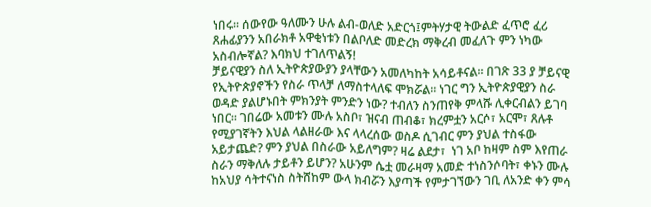ነበሩ፡፡ ሰውየው ዓለሙን ሁሉ ልብ-ወለድ አድርጎ፤ምትሃታዊ ትውልድ ፈጥሮ ፈሪ ጸሐፊያንን አበራክቶ አዋቂነቱን በልቦለድ መድረክ ማቅረብ መፈለጉ ምን ነካው አስብሎኛል? እባክህ ተገለጥልኝ!
ቻይናዊያን ስለ ኢትዮጵያውያን ያላቸውን አመለካከት አሳይቶናል፡፡ በገጽ 33 ያ ቻይናዊ የኢትዮጵያኖችን የስራ ጥላቻ ለማስተላለፍ ሞክሯል፡፡ ነገር ግን ኢትዮጵያዊያን ስራ ወዳድ ያልሆኑበት ምክንያት ምንድን ነው? ተብለን ስንጠየቅ ምላሹ ሊቀርብልን ይገባ ነበር፡፡ ገበሬው አመቱን ሙሉ አስቦ፣ ዝናብ ጠብቆ፣ ክረምቷን አርሶ፣ አርሞ፣ ጸሉቶ የሚያገኛትን እህል ላልዘራው እና ላላረሰው ወስዶ ሲገብር ምን ያህል ተስፋው አይታጨድ? ምን ያህል በስራው አይለግም? ዛሬ ልደታ፣  ነገ አቦ ከዛም ስም እየጠራ ስራን ማቅለሉ ታይቶን ይሆን? አሁንም ሴቷ መራዛማ አመድ ተነስንሶባት፣ ቀኑን ሙሉ ከአህያ ሳትተናነስ ስትሸከም ውላ ክብሯን እያጣች የምታገኘውን ገቢ ለአንድ ቀን ምሳ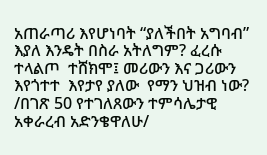አጠራጣሪ እየሆነባት “ያለችበት አግባብ” እያለ እንዴት በስራ አትለግም? ፈረሱ ተላልጦ  ተሸክሞ፤ መሪውን እና ጋሪውን እየጎተተ  እየታየ ያለው  የማን ህዝብ ነው?  /በገጽ 50 የተገለጸውን ተምሳሌታዊ አቀራረብ አድንቄዋለሁ/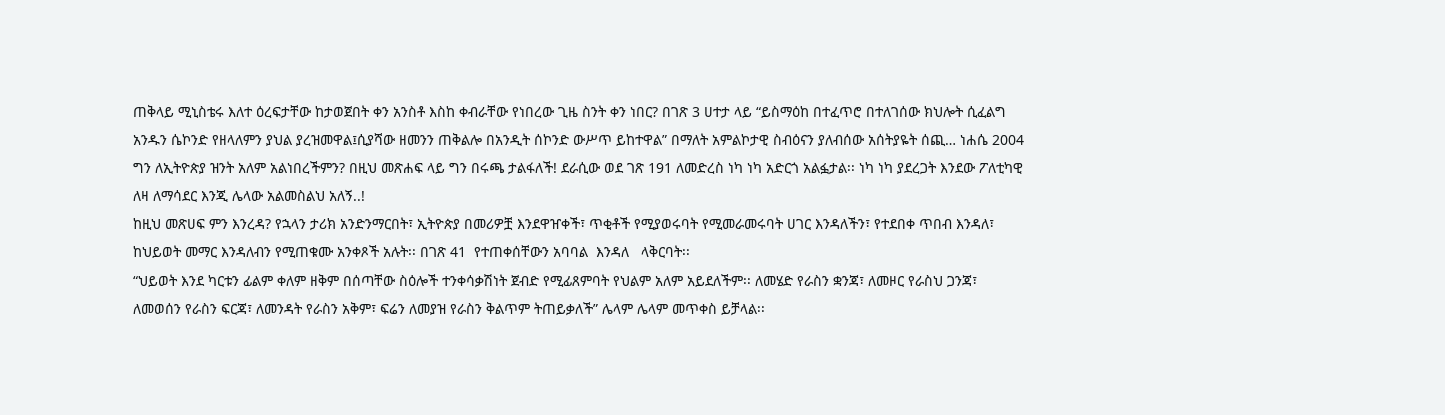ጠቅላይ ሚኒስቴሩ እለተ ዕረፍታቸው ከታወጀበት ቀን አንስቶ እስከ ቀብራቸው የነበረው ጊዜ ስንት ቀን ነበር? በገጽ 3 ሀተታ ላይ “ይስማዕከ በተፈጥሮ በተለገሰው ክህሎት ሲፈልግ አንዱን ሴኮንድ የዘላለምን ያህል ያረዝመዋል፤ሲያሻው ዘመንን ጠቅልሎ በአንዲት ሰኮንድ ውሥጥ ይከተዋል” በማለት አምልኮታዊ ስብዕናን ያለብሰው አሰትያዬት ሰጪ… ነሐሴ 2004 ግን ለኢትዮጵያ ዝንት አለም አልነበረችምን? በዚህ መጽሐፍ ላይ ግን በሩጫ ታልፋለች! ደራሲው ወደ ገጽ 191 ለመድረስ ነካ ነካ አድርጎ አልፏታል፡፡ ነካ ነካ ያደረጋት እንደው ፖለቲካዊ ለዛ ለማሳደር እንጂ ሌላው አልመስልህ አለኝ..!
ከዚህ መጽሀፍ ምን እንረዳ? የኋላን ታሪክ አንድንማርበት፣ ኢትዮጵያ በመሪዎቿ እንደዋዠቀች፣ ጥቂቶች የሚያወሩባት የሚመራመሩባት ሀገር እንዳለችን፣ የተደበቀ ጥበብ እንዳለ፣ ከህይወት መማር እንዳለብን የሚጠቁሙ አንቀጾች አሉት፡፡ በገጽ 41  የተጠቀሰቸውን አባባል  እንዳለ   ላቅርባት፡፡
“ህይወት እንደ ካርቱን ፊልም ቀለም ዘቅም በሰጣቸው ስዕሎች ተንቀሳቃሽነት ጀብድ የሚፊጸምባት የህልም አለም አይደለችም፡፡ ለመሄድ የራስን ቋንጃ፣ ለመዞር የራስህ ጋንጃ፣ ለመወሰን የራስን ፍርጃ፣ ለመንዳት የራስን አቅም፣ ፍሬን ለመያዝ የራስን ቅልጥም ትጠይቃለች” ሌላም ሌላም መጥቀስ ይቻላል፡፡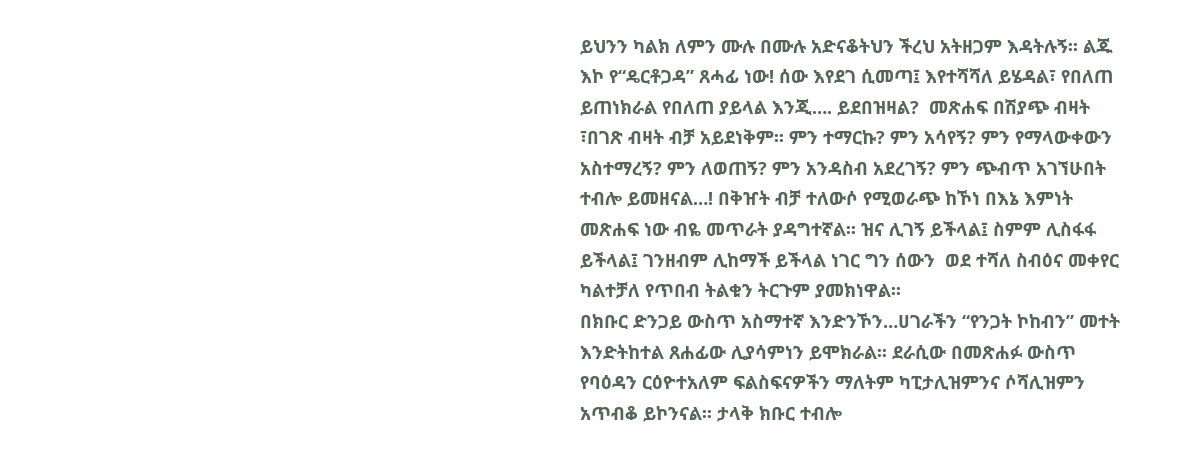ይህንን ካልክ ለምን ሙሉ በሙሉ አድናቆትህን ችረህ አትዘጋም እዳትሉኝ፡፡ ልጁ እኮ የ“ዴርቶጋዳ” ጸሓፊ ነው! ሰው እየደገ ሲመጣ፤ እየተሻሻለ ይሄዳል፣ የበለጠ ይጠነክራል የበለጠ ያይላል እንጂ…. ይደበዝዛል?  መጽሐፍ በሽያጭ ብዛት ፣በገጽ ብዛት ብቻ አይደነቅም፡፡ ምን ተማርኩ? ምን አሳየኝ? ምን የማላውቀውን አስተማረኝ? ምን ለወጠኝ? ምን አንዳስብ አደረገኝ? ምን ጭብጥ አገኘሁበት ተብሎ ይመዘናል…! በቅዠት ብቻ ተለውሶ የሚወራጭ ከኾነ በእኔ እምነት መጽሐፍ ነው ብዬ መጥራት ያዳግተኛል፡፡ ዝና ሊገኝ ይችላል፤ ስምም ሊስፋፋ ይችላል፤ ገንዘብም ሊከማች ይችላል ነገር ግን ሰውን  ወደ ተሻለ ስብዕና መቀየር ካልተቻለ የጥበብ ትልቁን ትርጉም ያመክነዋል፡፡
በክቡር ድንጋይ ውስጥ አስማተኛ እንድንኾን…ሀገራችን “የንጋት ኮከብን” መተት እንድትከተል ጸሐፊው ሊያሳምነን ይሞክራል፡፡ ደራሲው በመጽሐፉ ውስጥ የባዕዳን ርዕዮተአለም ፍልስፍናዎችን ማለትም ካፒታሊዝምንና ሶሻሊዝምን አጥብቆ ይኮንናል፡፡ ታላቅ ክቡር ተብሎ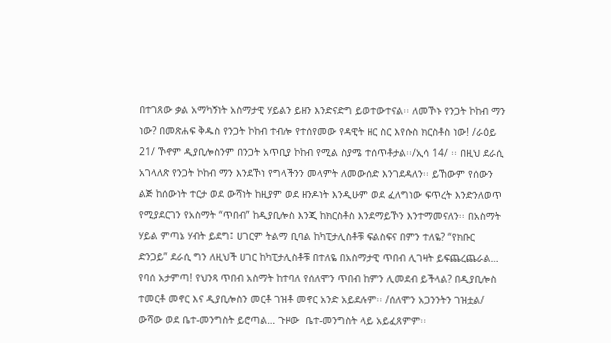በተገጸው ቃል አማካኝነት አስማታዊ ሃይልን ይዘን እንድናድግ ይወተውተናል፡፡ ለመኾኑ የንጋት ኮከብ ማን ነው? በመጽሐፍ ቅዱስ የንጋት ኮከብ ተብሎ የተሰየመው የዳዊት ዘር ስር እየሱስ ክርስቶስ ነው! /ራዕይ 21/ ኾኖም ዲያቢሎስንም በንጋት አጥቢያ ኮከብ የሚል ስያሜ ተሰጥቶታል፡፡/ኢሳ 14/ ፡፡ በዚህ ደራሲ አገላለጽ የንጋት ኮከብ ማን እንደኾነ የግላችንን መላምት ለመውሰድ እንገደዳለን፡፡ ይኸውም የሰውን ልጅ ከሰውነት ተርታ ወደ ውሻነት ከዚያም ወደ ዘንዶነት እንዲሁም ወደ ፈለግነው ፍጥረት እንድንለወጥ የሚያደርገን የአስማት “ጥበብ” ከዲያቢሎስ እንጂ ከክርስቶስ እንደማይኾን እንተማመናለን፡፡ በአስማት ሃይል ምጣኔ ሃብት ይደግ፤ ሀገርም ትልማ ቢባል ከካፒታሊስቶቹ ፍልስፍና በምን ተለዬ? “የክቡር ድንጋይ” ደራሲ ግን ለዚህች ሀገር ከካፒታሊስቶቹ በተለዬ በአስማታዊ ጥበብ ሊገዛት ይፍጨረጨራል… የባሰ አታምጣ! የህንጻ ጥበብ አስማት ከተባለ የሰለሞን ጥበብ ከምን ሊመደብ ይችላል? በዲያቢሎስ ተመርቶ መኖር እና ዲያቢሎስን መርቶ ገዝቶ መኖር አንድ አይደሉም፡፡ /ሰለሞን አጋንንትን ገዝቷል/
ውሻው ወደ ቤተ-መንግስት ይሮጣል… ጉዞው  ቤተ-መንግስት ላይ አይፈጸምም፡፡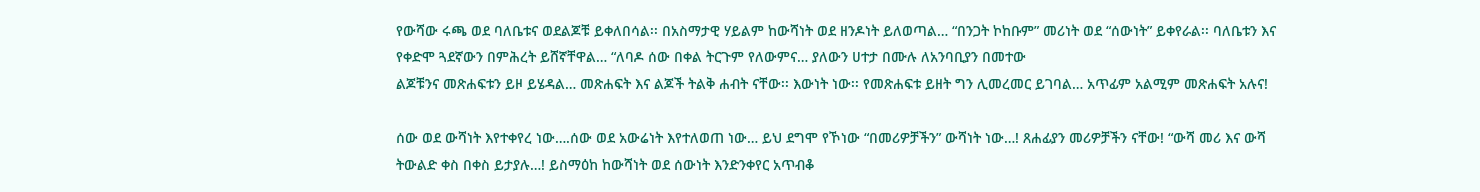የውሻው ሩጫ ወደ ባለቤቱና ወደልጆቹ ይቀለበሳል፡፡ በአስማታዊ ሃይልም ከውሻነት ወደ ዘንዶነት ይለወጣል… “በንጋት ኮከቡም” መሪነት ወደ “ሰውነት” ይቀየራል፡፡ ባለቤቱን እና የቀድሞ ጓደኛውን በምሕረት ይሸኛቸዋል… “ለባዶ ሰው በቀል ትርጉም የለውምና… ያለውን ሀተታ በሙሉ ለአንባቢያን በመተው
ልጆቹንና መጽሐፍቱን ይዞ ይሄዳል… መጽሐፍት እና ልጆች ትልቅ ሐብት ናቸው፡፡ እውነት ነው፡፡ የመጽሐፍቱ ይዘት ግን ሊመረመር ይገባል… አጥፊም አልሚም መጽሐፍት አሉና!

ሰው ወደ ውሻነት እየተቀየረ ነው….ሰው ወደ አውሬነት እየተለወጠ ነው… ይህ ደግሞ የኾነው “በመሪዎቻችን” ውሻነት ነው…! ጸሐፊያን መሪዎቻችን ናቸው! “ውሻ መሪ እና ውሻ ትውልድ ቀስ በቀስ ይታያሉ…! ይስማዕከ ከውሻነት ወደ ሰውነት እንድንቀየር አጥብቆ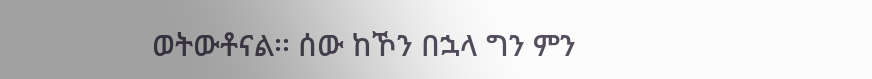ወትውቶናል፡፡ ሰው ከኾን በኋላ ግን ምን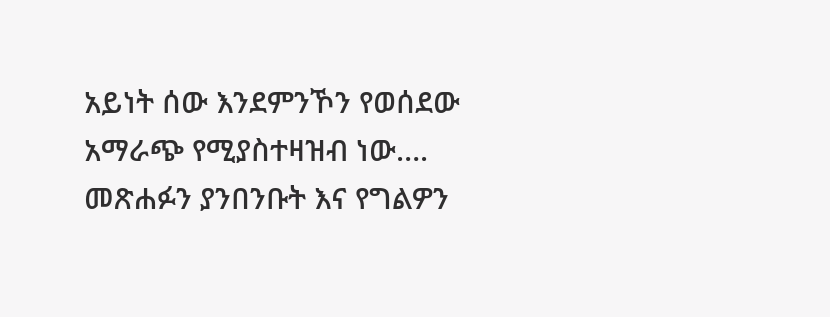አይነት ሰው እንደምንኾን የወሰደው አማራጭ የሚያስተዛዝብ ነው…. መጽሐፉን ያንበንቡት እና የግልዎን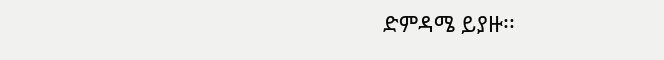ድምዳሜ ይያዙ፡፡